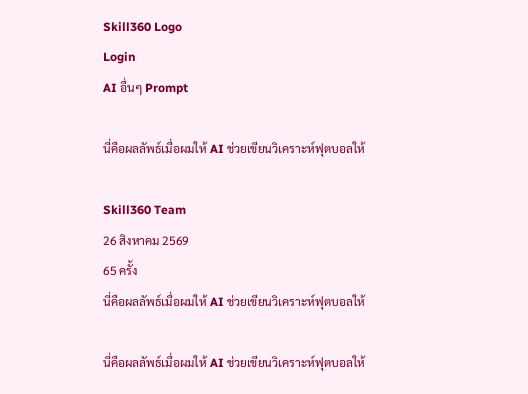Skill360 Logo
Login
AI อื่นๆ Prompt

นี่คือผลลัพธ์เมื่อผมให้ AI ช่วยเขียนวิเคราะห์ฟุตบอลให้

Skill360 Team
26 สิงหาคม 2569
65 ครั้ง
นี่คือผลลัพธ์เมื่อผมให้ AI ช่วยเขียนวิเคราะห์ฟุตบอลให้

นี่คือผลลัพธ์เมื่อผมให้ AI ช่วยเขียนวิเคราะห์ฟุตบอลให้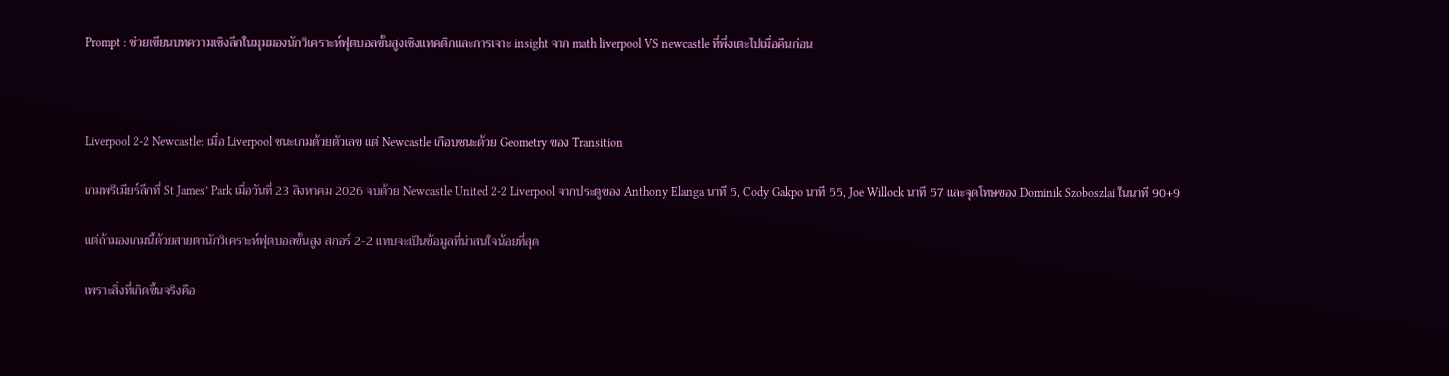Prompt : ช่วยเขียนบทความเชิงลึกในมุมมองนักวิเคราะห์ฟุตบอลขั้นสูงเชิงแทคติกและการเจาะ insight จาก math liverpool VS newcastle ที่พึ่งเตะไปเมื่อคืนก่อน



Liverpool 2-2 Newcastle: เมื่อ Liverpool ชนะเกมด้วยตัวเลข แต่ Newcastle เกือบชนะด้วย Geometry ของ Transition

เกมพรีเมียร์ลีกที่ St James’ Park เมื่อวันที่ 23 สิงหาคม 2026 จบด้วย Newcastle United 2-2 Liverpool จากประตูของ Anthony Elanga นาที 5, Cody Gakpo นาที 55, Joe Willock นาที 57 และจุดโทษของ Dominik Szoboszlai ในนาที 90+9

แต่ถ้ามองเกมนี้ด้วยสายตานักวิเคราะห์ฟุตบอลขั้นสูง สกอร์ 2-2 แทบจะเป็นข้อมูลที่น่าสนใจน้อยที่สุด

เพราะสิ่งที่เกิดขึ้นจริงคือ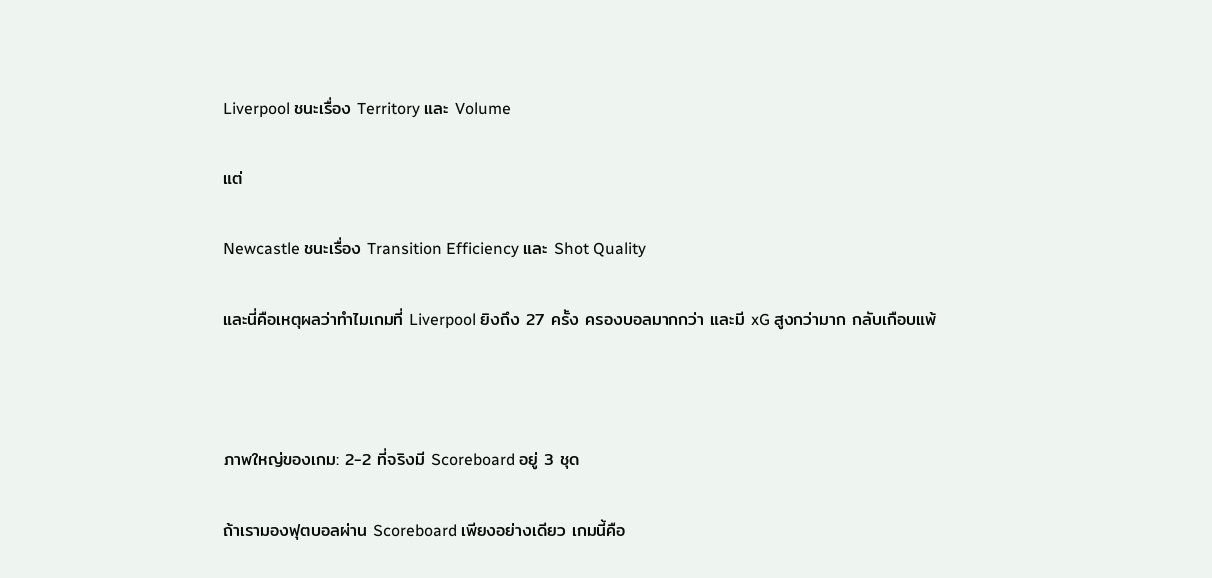Liverpool ชนะเรื่อง Territory และ Volume

แต่

Newcastle ชนะเรื่อง Transition Efficiency และ Shot Quality

และนี่คือเหตุผลว่าทำไมเกมที่ Liverpool ยิงถึง 27 ครั้ง ครองบอลมากกว่า และมี xG สูงกว่ามาก กลับเกือบแพ้



ภาพใหญ่ของเกม: 2-2 ที่จริงมี Scoreboard อยู่ 3 ชุด

ถ้าเรามองฟุตบอลผ่าน Scoreboard เพียงอย่างเดียว เกมนี้คือ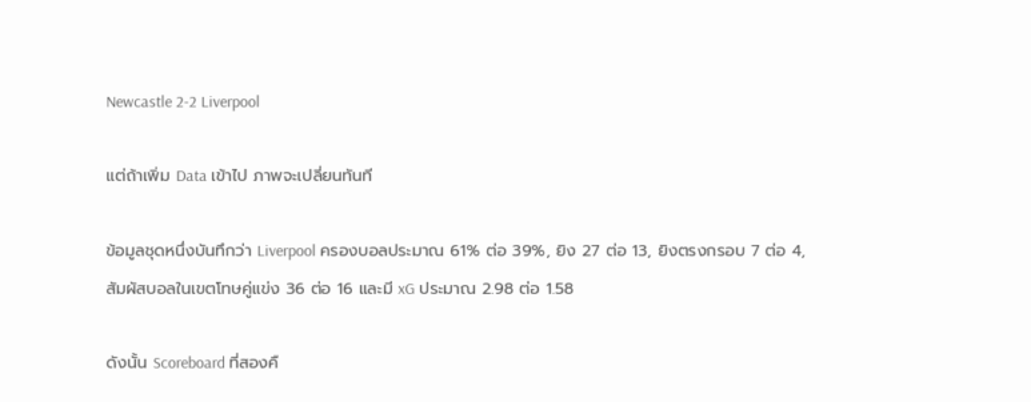Newcastle 2-2 Liverpool

แต่ถ้าเพิ่ม Data เข้าไป ภาพจะเปลี่ยนทันที

ข้อมูลชุดหนึ่งบันทึกว่า Liverpool ครองบอลประมาณ 61% ต่อ 39%, ยิง 27 ต่อ 13, ยิงตรงกรอบ 7 ต่อ 4, สัมผัสบอลในเขตโทษคู่แข่ง 36 ต่อ 16 และมี xG ประมาณ 2.98 ต่อ 1.58

ดังนั้น Scoreboard ที่สองคื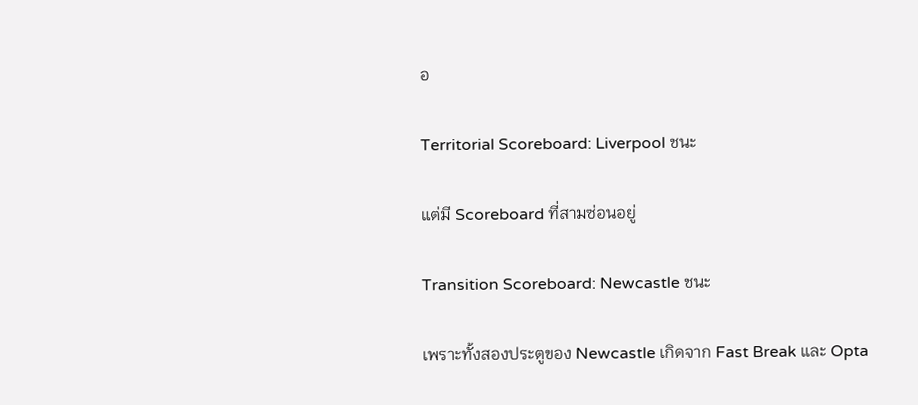อ

Territorial Scoreboard: Liverpool ชนะ

แต่มี Scoreboard ที่สามซ่อนอยู่

Transition Scoreboard: Newcastle ชนะ

เพราะทั้งสองประตูของ Newcastle เกิดจาก Fast Break และ Opta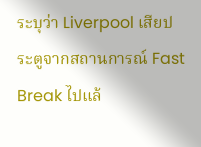ระบุว่า Liverpool เสียประตูจากสถานการณ์ Fast Break ไปแล้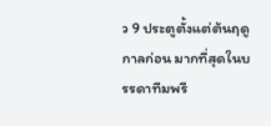ว 9 ประตูตั้งแต่ต้นฤดูกาลก่อน มากที่สุดในบรรดาทีมพรี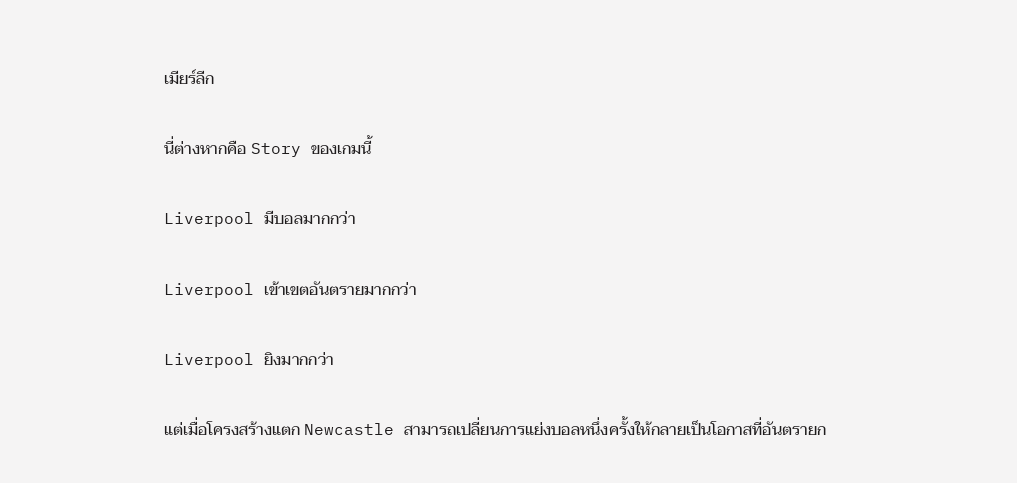เมียร์ลีก

นี่ต่างหากคือ Story ของเกมนี้

Liverpool มีบอลมากกว่า

Liverpool เข้าเขตอันตรายมากกว่า

Liverpool ยิงมากกว่า

แต่เมื่อโครงสร้างแตก Newcastle สามารถเปลี่ยนการแย่งบอลหนึ่งครั้งให้กลายเป็นโอกาสที่อันตรายก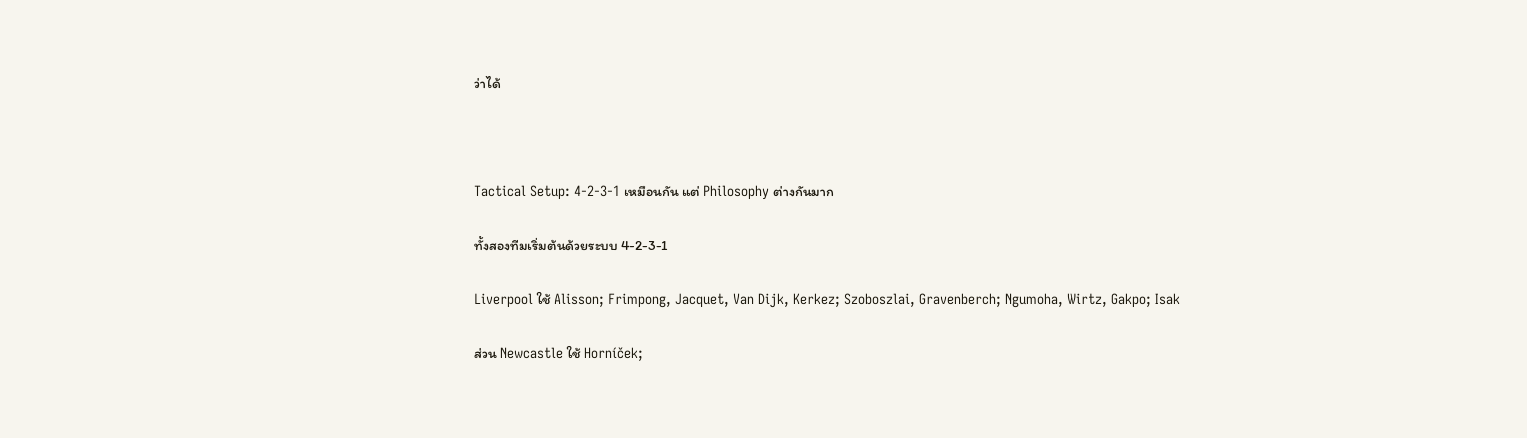ว่าได้



Tactical Setup: 4-2-3-1 เหมือนกัน แต่ Philosophy ต่างกันมาก

ทั้งสองทีมเริ่มต้นด้วยระบบ 4-2-3-1

Liverpool ใช้ Alisson; Frimpong, Jacquet, Van Dijk, Kerkez; Szoboszlai, Gravenberch; Ngumoha, Wirtz, Gakpo; Isak

ส่วน Newcastle ใช้ Horníček;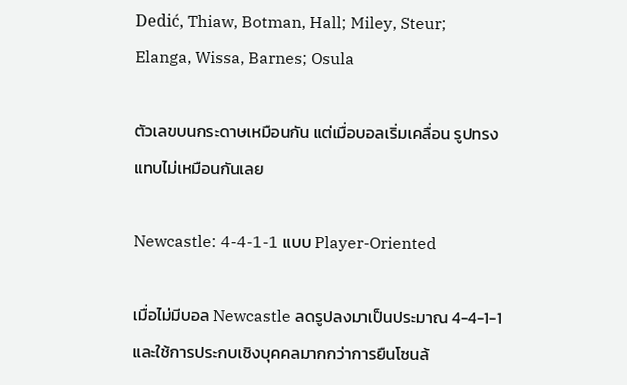Dedić, Thiaw, Botman, Hall; Miley, Steur; Elanga, Wissa, Barnes; Osula

ตัวเลขบนกระดาษเหมือนกัน แต่เมื่อบอลเริ่มเคลื่อน รูปทรงแทบไม่เหมือนกันเลย

Newcastle: 4-4-1-1 แบบ Player-Oriented

เมื่อไม่มีบอล Newcastle ลดรูปลงมาเป็นประมาณ 4-4-1-1 และใช้การประกบเชิงบุคคลมากกว่าการยืนโซนล้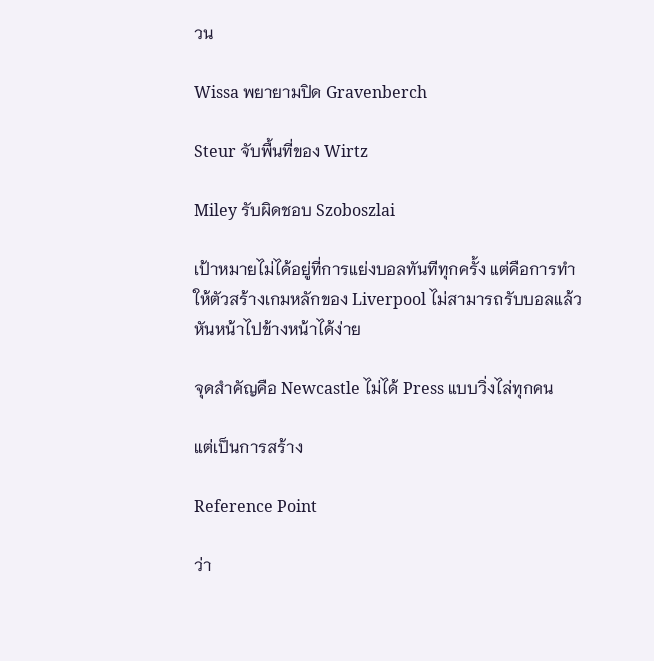วน

Wissa พยายามปิด Gravenberch

Steur จับพื้นที่ของ Wirtz

Miley รับผิดชอบ Szoboszlai

เป้าหมายไม่ได้อยู่ที่การแย่งบอลทันทีทุกครั้ง แต่คือการทำให้ตัวสร้างเกมหลักของ Liverpool ไม่สามารถรับบอลแล้วหันหน้าไปข้างหน้าได้ง่าย

จุดสำคัญคือ Newcastle ไม่ได้ Press แบบวิ่งไล่ทุกคน

แต่เป็นการสร้าง

Reference Point

ว่า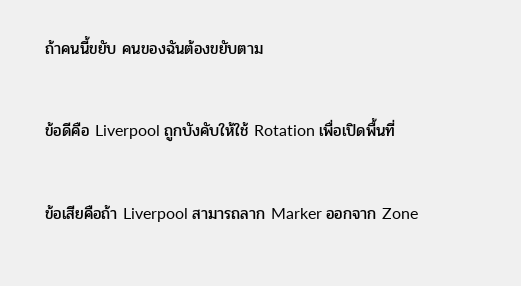ถ้าคนนี้ขยับ คนของฉันต้องขยับตาม

ข้อดีคือ Liverpool ถูกบังคับให้ใช้ Rotation เพื่อเปิดพื้นที่

ข้อเสียคือถ้า Liverpool สามารถลาก Marker ออกจาก Zone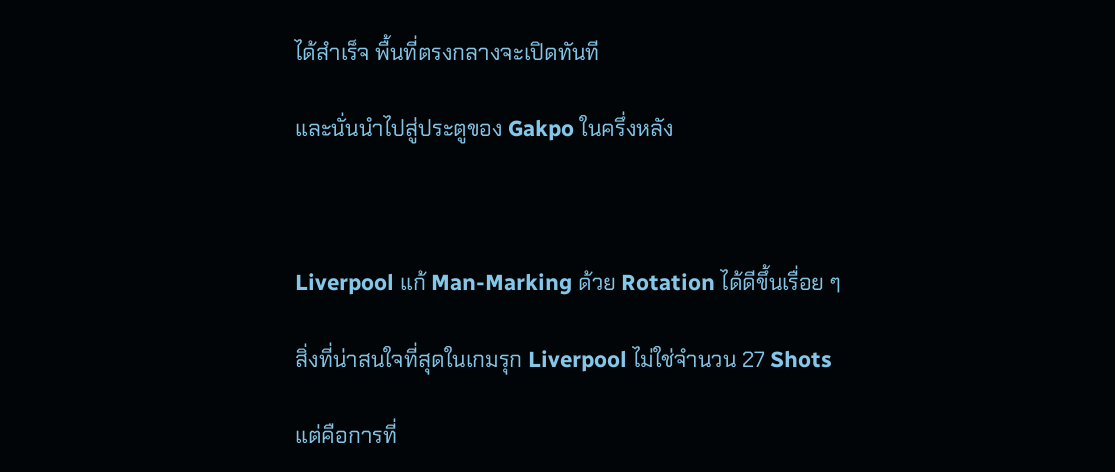ได้สำเร็จ พื้นที่ตรงกลางจะเปิดทันที

และนั่นนำไปสู่ประตูของ Gakpo ในครึ่งหลัง



Liverpool แก้ Man-Marking ด้วย Rotation ได้ดีขึ้นเรื่อย ๆ

สิ่งที่น่าสนใจที่สุดในเกมรุก Liverpool ไม่ใช่จำนวน 27 Shots

แต่คือการที่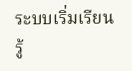ระบบเริ่มเรียนรู้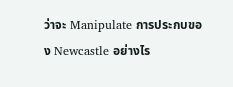ว่าจะ Manipulate การประกบของ Newcastle อย่างไร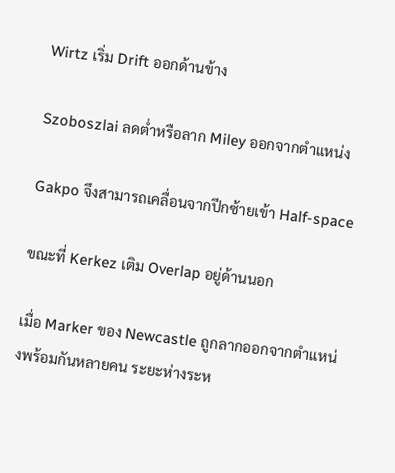Wirtz เริ่ม Drift ออกด้านข้าง

Szoboszlai ลดต่ำหรือลาก Miley ออกจากตำแหน่ง

Gakpo จึงสามารถเคลื่อนจากปีกซ้ายเข้า Half-space

ขณะที่ Kerkez เติม Overlap อยู่ด้านนอก

เมื่อ Marker ของ Newcastle ถูกลากออกจากตำแหน่งพร้อมกันหลายคน ระยะห่างระห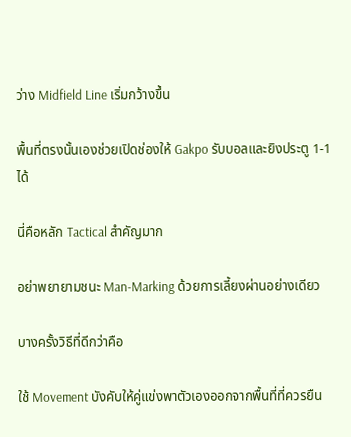ว่าง Midfield Line เริ่มกว้างขึ้น

พื้นที่ตรงนั้นเองช่วยเปิดช่องให้ Gakpo รับบอลและยิงประตู 1-1 ได้

นี่คือหลัก Tactical สำคัญมาก

อย่าพยายามชนะ Man-Marking ด้วยการเลี้ยงผ่านอย่างเดียว

บางครั้งวิธีที่ดีกว่าคือ

ใช้ Movement บังคับให้คู่แข่งพาตัวเองออกจากพื้นที่ที่ควรยืน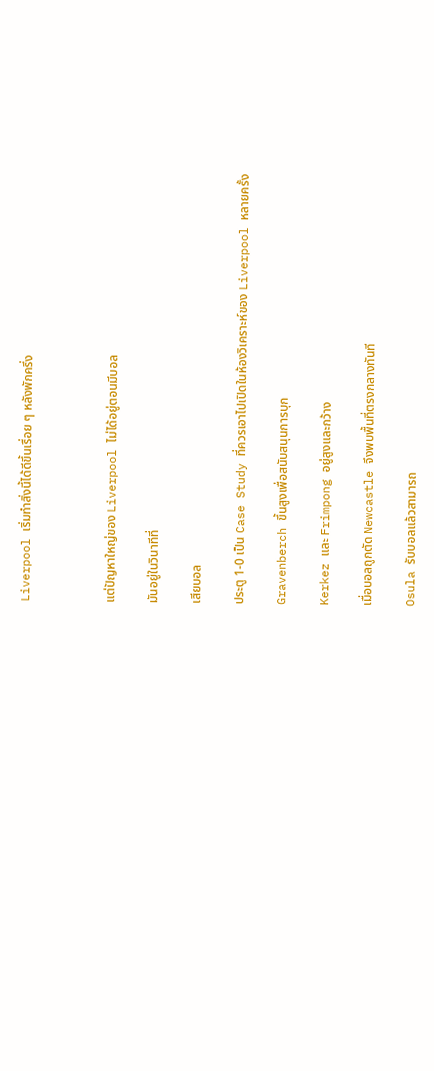Liverpool เริ่มทำสิ่งนี้ได้ดีขึ้นเรื่อย ๆ หลังพักครึ่ง



แต่ปัญหาใหญ่ของ Liverpool ไม่ได้อยู่ตอนมีบอล

มันอยู่ในวินาทีที่

เสียบอล

ประตู 1-0 เป็น Case Study ที่ควรเอาไปเปิดในห้องวิเคราะห์ของ Liverpool หลายครั้ง

Gravenberch ขึ้นสูงเพื่อสนับสนุนการบุก

Kerkez และ Frimpong อยู่สูงและกว้าง

เมื่อบอลถูกตัด Newcastle จึงพบพื้นที่ตรงกลางทันที

Osula รับบอลแล้วสามารถ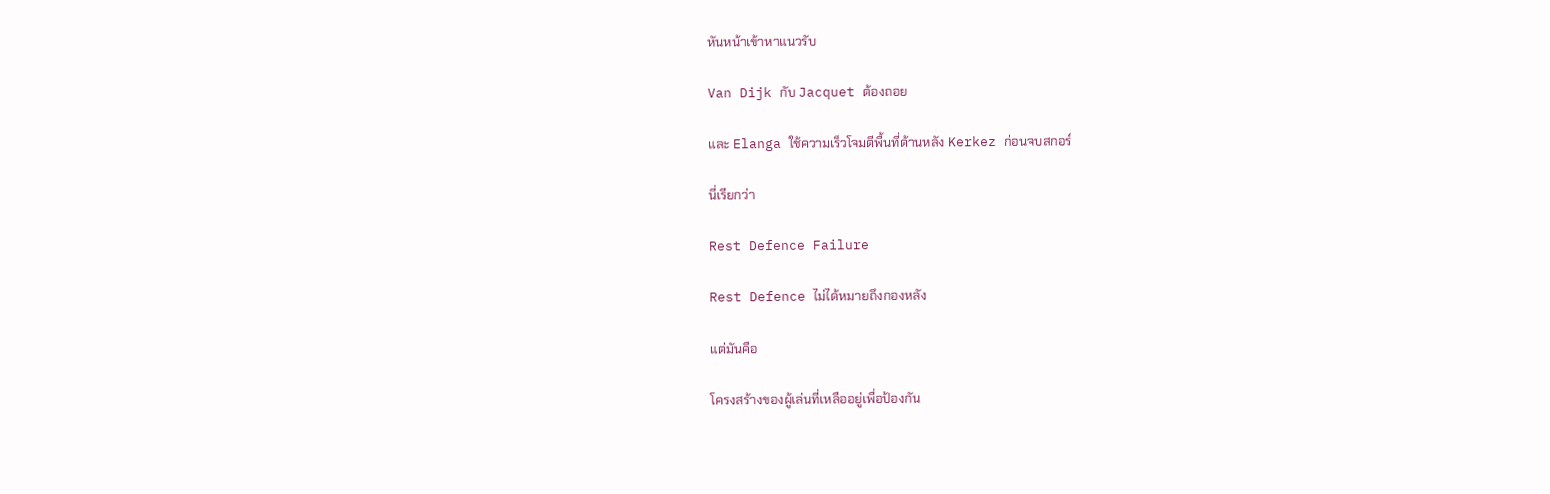หันหน้าเข้าหาแนวรับ

Van Dijk กับ Jacquet ต้องถอย

และ Elanga ใช้ความเร็วโจมตีพื้นที่ด้านหลัง Kerkez ก่อนจบสกอร์

นี่เรียกว่า

Rest Defence Failure

Rest Defence ไม่ได้หมายถึงกองหลัง

แต่มันคือ

โครงสร้างของผู้เล่นที่เหลืออยู่เพื่อป้องกัน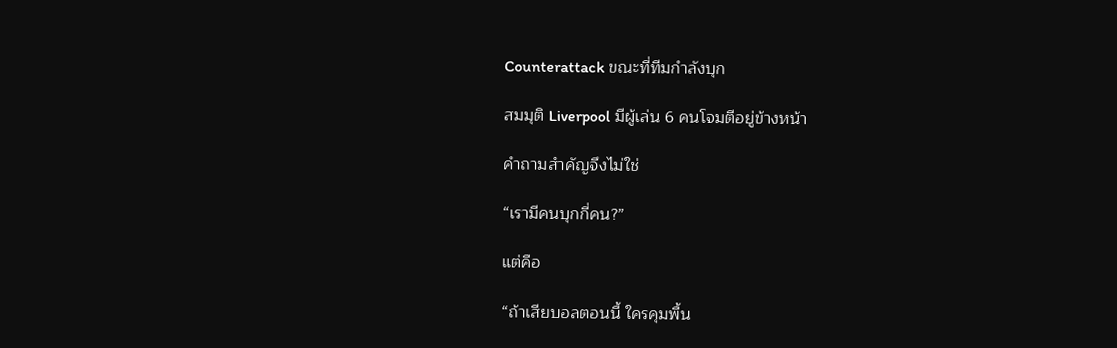Counterattack ขณะที่ทีมกำลังบุก

สมมุติ Liverpool มีผู้เล่น 6 คนโจมตีอยู่ข้างหน้า

คำถามสำคัญจึงไม่ใช่

“เรามีคนบุกกี่คน?”

แต่คือ

“ถ้าเสียบอลตอนนี้ ใครคุมพื้น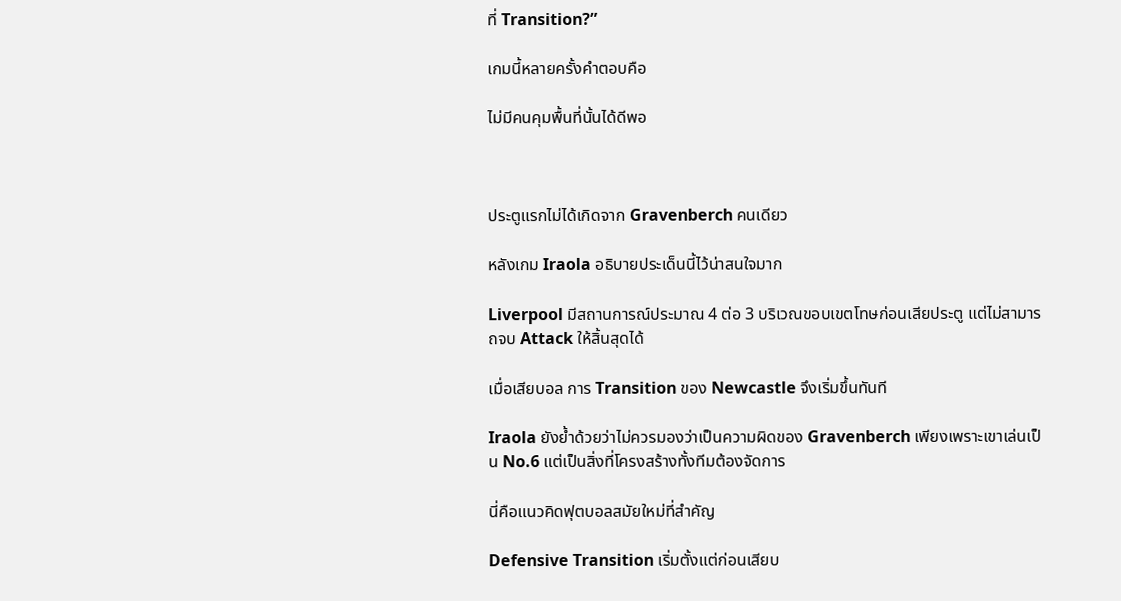ที่ Transition?”

เกมนี้หลายครั้งคำตอบคือ

ไม่มีคนคุมพื้นที่นั้นได้ดีพอ



ประตูแรกไม่ได้เกิดจาก Gravenberch คนเดียว

หลังเกม Iraola อธิบายประเด็นนี้ไว้น่าสนใจมาก

Liverpool มีสถานการณ์ประมาณ 4 ต่อ 3 บริเวณขอบเขตโทษก่อนเสียประตู แต่ไม่สามารถจบ Attack ให้สิ้นสุดได้

เมื่อเสียบอล การ Transition ของ Newcastle จึงเริ่มขึ้นทันที

Iraola ยังย้ำด้วยว่าไม่ควรมองว่าเป็นความผิดของ Gravenberch เพียงเพราะเขาเล่นเป็น No.6 แต่เป็นสิ่งที่โครงสร้างทั้งทีมต้องจัดการ

นี่คือแนวคิดฟุตบอลสมัยใหม่ที่สำคัญ

Defensive Transition เริ่มตั้งแต่ก่อนเสียบ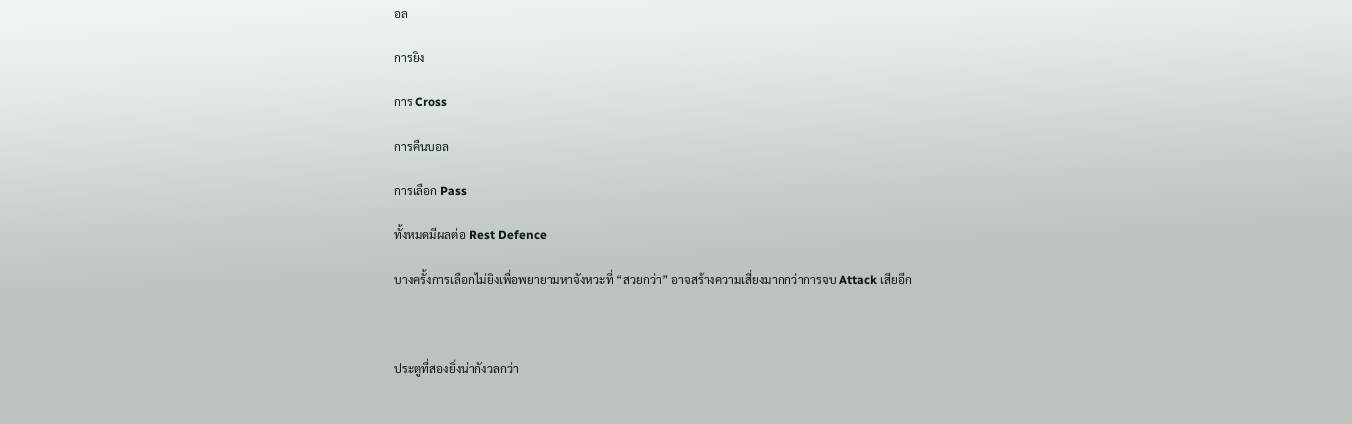อล

การยิง

การ Cross

การคืนบอล

การเลือก Pass

ทั้งหมดมีผลต่อ Rest Defence

บางครั้งการเลือกไม่ยิงเพื่อพยายามหาจังหวะที่ “สวยกว่า” อาจสร้างความเสี่ยงมากกว่าการจบ Attack เสียอีก



ประตูที่สองยิ่งน่ากังวลกว่า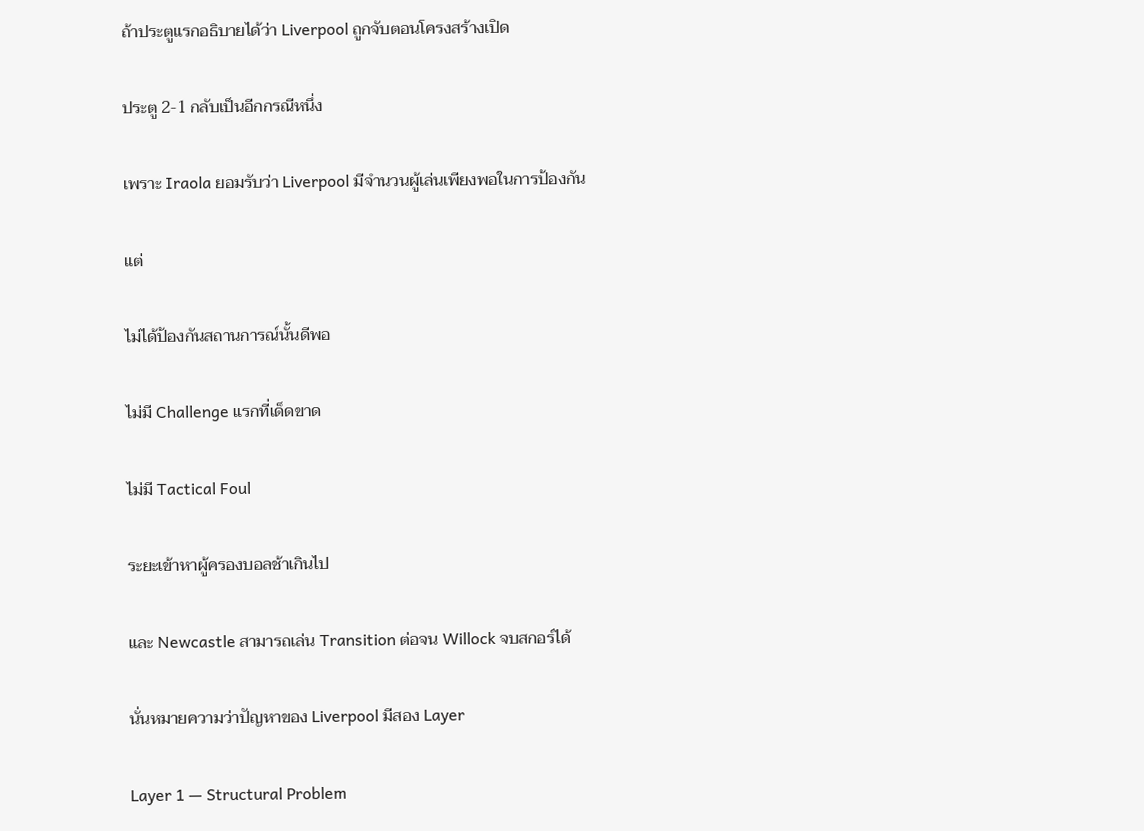ถ้าประตูแรกอธิบายได้ว่า Liverpool ถูกจับตอนโครงสร้างเปิด

ประตู 2-1 กลับเป็นอีกกรณีหนึ่ง

เพราะ Iraola ยอมรับว่า Liverpool มีจำนวนผู้เล่นเพียงพอในการป้องกัน

แต่

ไม่ได้ป้องกันสถานการณ์นั้นดีพอ

ไม่มี Challenge แรกที่เด็ดขาด

ไม่มี Tactical Foul

ระยะเข้าหาผู้ครองบอลช้าเกินไป

และ Newcastle สามารถเล่น Transition ต่อจน Willock จบสกอร์ได้

นั่นหมายความว่าปัญหาของ Liverpool มีสอง Layer

Layer 1 — Structural Problem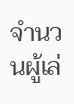จำนวนผู้เล่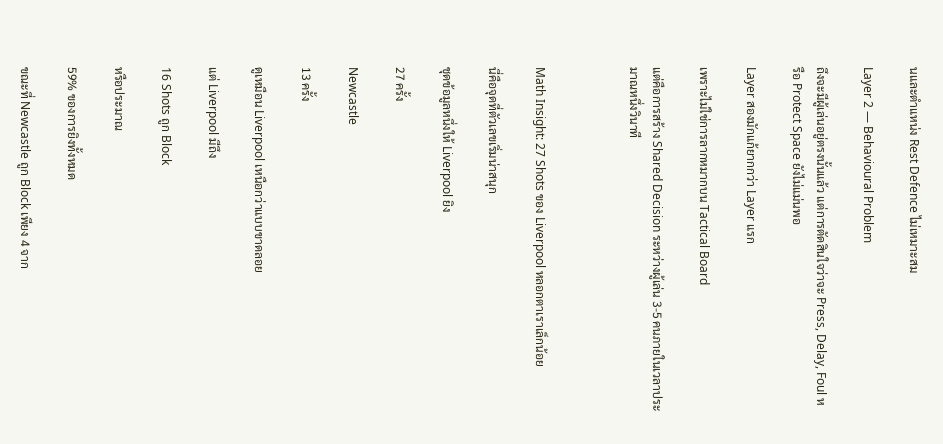นและตำแหน่ง Rest Defence ไม่เหมาะสม

Layer 2 — Behavioural Problem

ถึงจะมีผู้เล่นอยู่ตรงนั้นแล้ว แต่การตัดสินใจว่าจะ Press, Delay, Foul หรือ Protect Space ยังไม่แม่นพอ

Layer สองมักแก้ยากกว่า Layer แรก

เพราะไม่ใช่การลากหมากบน Tactical Board

แต่คือการสร้าง Shared Decision ระหว่างผู้เล่น 3-5 คนภายในเวลาประมาณหนึ่งวินาที



Math Insight: 27 Shots ของ Liverpool หลอกตาเราเล็กน้อย

นี่คือจุดที่ตัวเลขเริ่มน่าสนุก

ชุดข้อมูลหนึ่งให้ Liverpool ยิง

27 ครั้ง

Newcastle

13 ครั้ง

ดูเหมือน Liverpool เหนือกว่าแบบขาดลอย

แต่ Liverpool มีถึง

16 Shots ถูก Block

หรือประมาณ

59% ของการยิงทั้งหมด

ขณะที่ Newcastle ถูก Block เพียง 4 จาก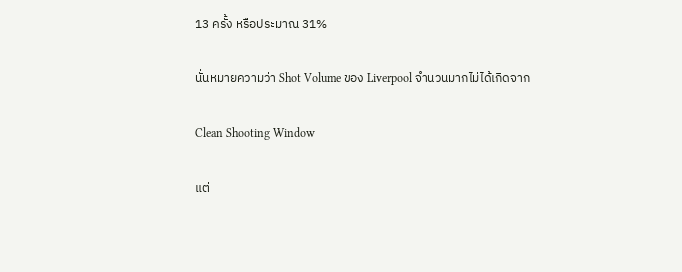13 ครั้ง หรือประมาณ 31%

นั่นหมายความว่า Shot Volume ของ Liverpool จำนวนมากไม่ได้เกิดจาก

Clean Shooting Window

แต่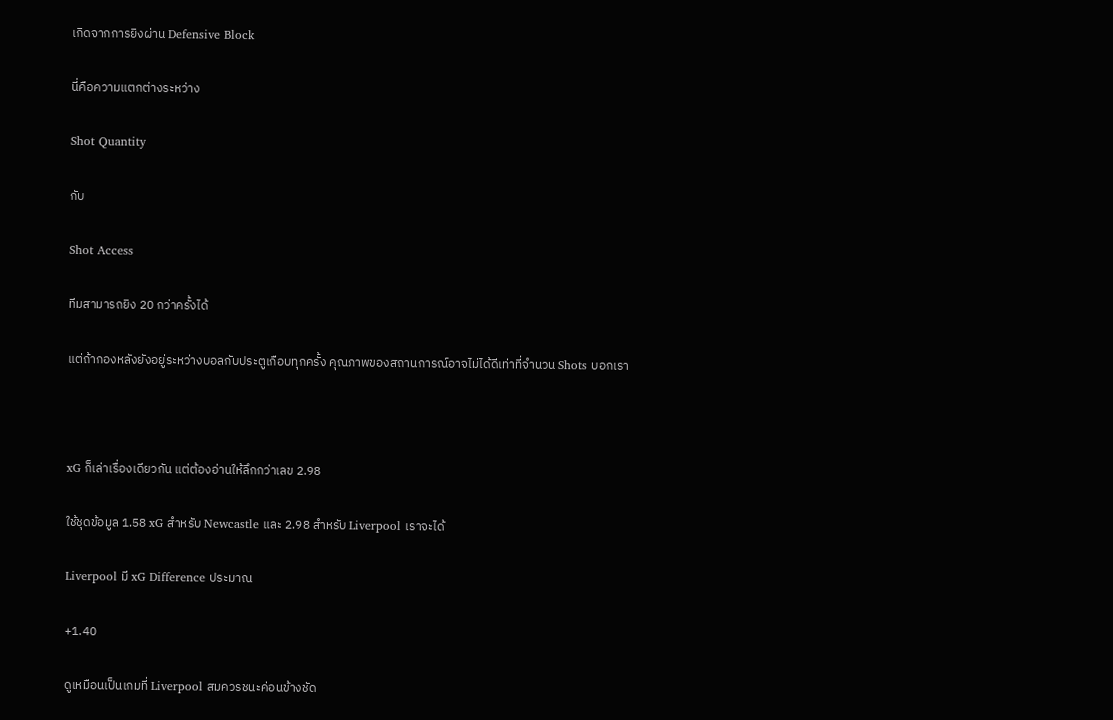เกิดจากการยิงผ่าน Defensive Block

นี่คือความแตกต่างระหว่าง

Shot Quantity

กับ

Shot Access

ทีมสามารถยิง 20 กว่าครั้งได้

แต่ถ้ากองหลังยังอยู่ระหว่างบอลกับประตูเกือบทุกครั้ง คุณภาพของสถานการณ์อาจไม่ได้ดีเท่าที่จำนวน Shots บอกเรา



xG ก็เล่าเรื่องเดียวกัน แต่ต้องอ่านให้ลึกกว่าเลข 2.98

ใช้ชุดข้อมูล 1.58 xG สำหรับ Newcastle และ 2.98 สำหรับ Liverpool เราจะได้

Liverpool มี xG Difference ประมาณ

+1.40

ดูเหมือนเป็นเกมที่ Liverpool สมควรชนะค่อนข้างชัด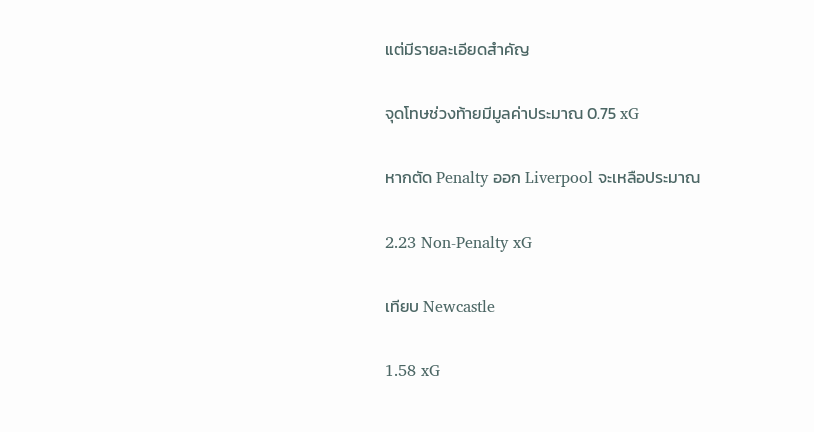แต่มีรายละเอียดสำคัญ

จุดโทษช่วงท้ายมีมูลค่าประมาณ 0.75 xG

หากตัด Penalty ออก Liverpool จะเหลือประมาณ

2.23 Non-Penalty xG

เทียบ Newcastle

1.58 xG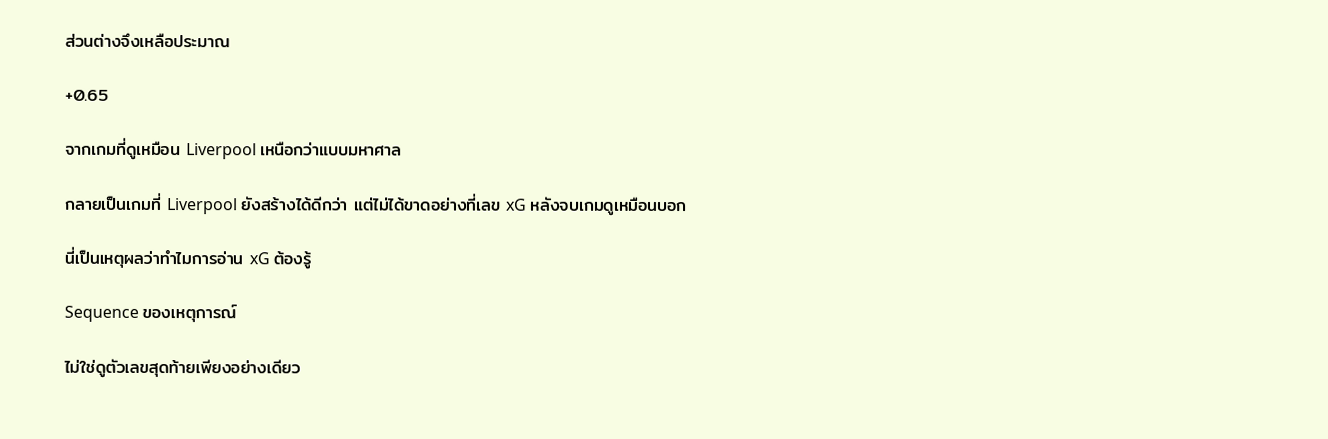ส่วนต่างจึงเหลือประมาณ

+0.65

จากเกมที่ดูเหมือน Liverpool เหนือกว่าแบบมหาศาล

กลายเป็นเกมที่ Liverpool ยังสร้างได้ดีกว่า แต่ไม่ได้ขาดอย่างที่เลข xG หลังจบเกมดูเหมือนบอก

นี่เป็นเหตุผลว่าทำไมการอ่าน xG ต้องรู้

Sequence ของเหตุการณ์

ไม่ใช่ดูตัวเลขสุดท้ายเพียงอย่างเดียว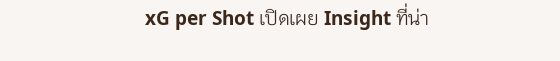xG per Shot เปิดเผย Insight ที่น่า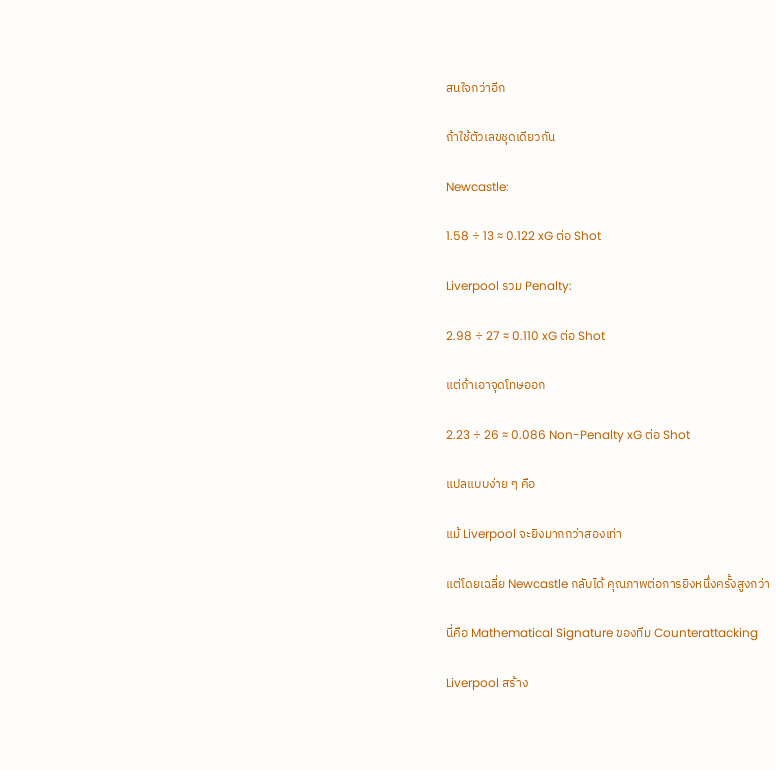สนใจกว่าอีก

ถ้าใช้ตัวเลขชุดเดียวกัน

Newcastle:

1.58 ÷ 13 ≈ 0.122 xG ต่อ Shot

Liverpool รวม Penalty:

2.98 ÷ 27 ≈ 0.110 xG ต่อ Shot

แต่ถ้าเอาจุดโทษออก

2.23 ÷ 26 ≈ 0.086 Non-Penalty xG ต่อ Shot

แปลแบบง่าย ๆ คือ

แม้ Liverpool จะยิงมากกว่าสองเท่า

แต่โดยเฉลี่ย Newcastle กลับได้ คุณภาพต่อการยิงหนึ่งครั้งสูงกว่า

นี่คือ Mathematical Signature ของทีม Counterattacking

Liverpool สร้าง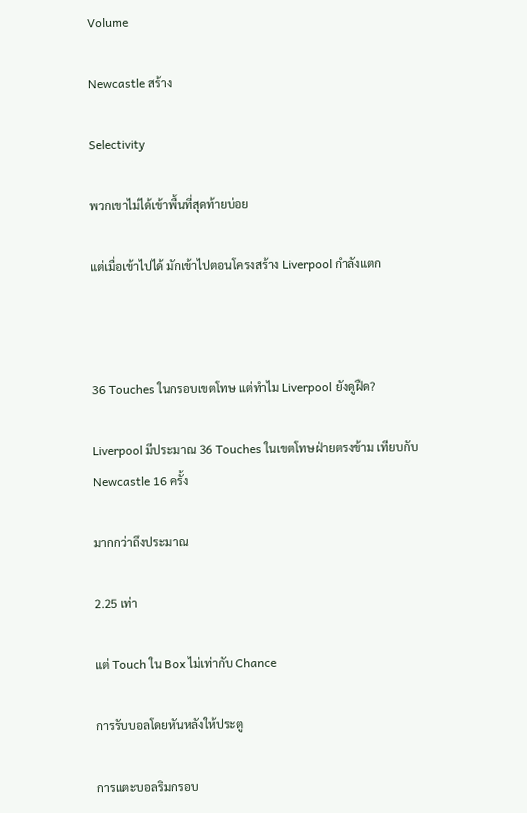Volume

Newcastle สร้าง

Selectivity

พวกเขาไม่ได้เข้าพื้นที่สุดท้ายบ่อย

แต่เมื่อเข้าไปได้ มักเข้าไปตอนโครงสร้าง Liverpool กำลังแตก



36 Touches ในกรอบเขตโทษ แต่ทำไม Liverpool ยังดูฝืด?

Liverpool มีประมาณ 36 Touches ในเขตโทษฝ่ายตรงข้าม เทียบกับ Newcastle 16 ครั้ง

มากกว่าถึงประมาณ

2.25 เท่า

แต่ Touch ใน Box ไม่เท่ากับ Chance

การรับบอลโดยหันหลังให้ประตู

การแตะบอลริมกรอบ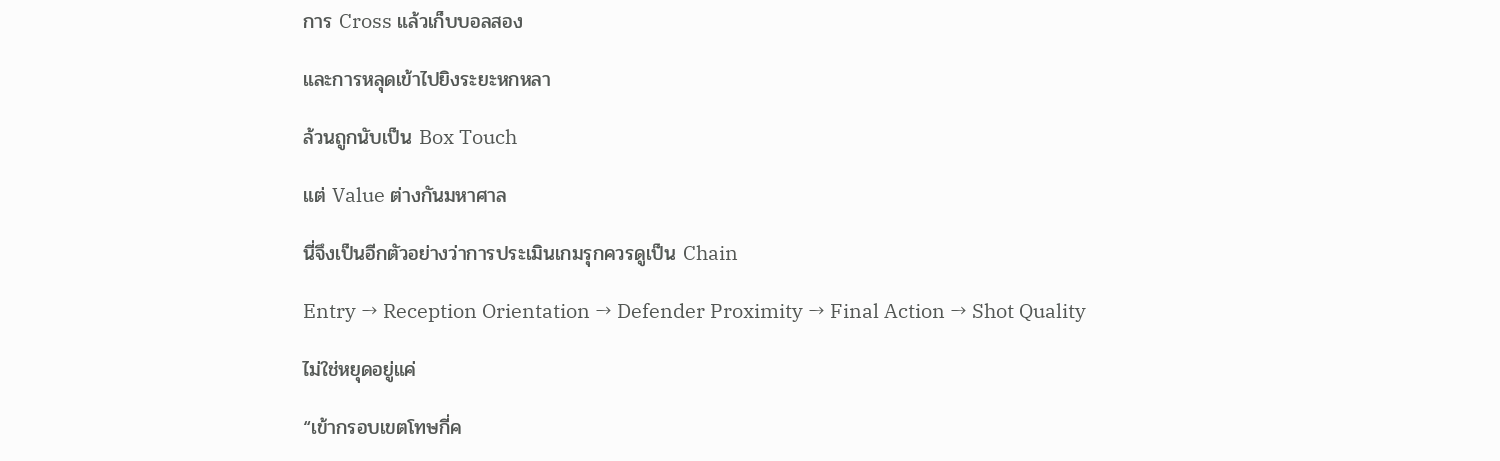การ Cross แล้วเก็บบอลสอง

และการหลุดเข้าไปยิงระยะหกหลา

ล้วนถูกนับเป็น Box Touch

แต่ Value ต่างกันมหาศาล

นี่จึงเป็นอีกตัวอย่างว่าการประเมินเกมรุกควรดูเป็น Chain

Entry → Reception Orientation → Defender Proximity → Final Action → Shot Quality

ไม่ใช่หยุดอยู่แค่

“เข้ากรอบเขตโทษกี่ค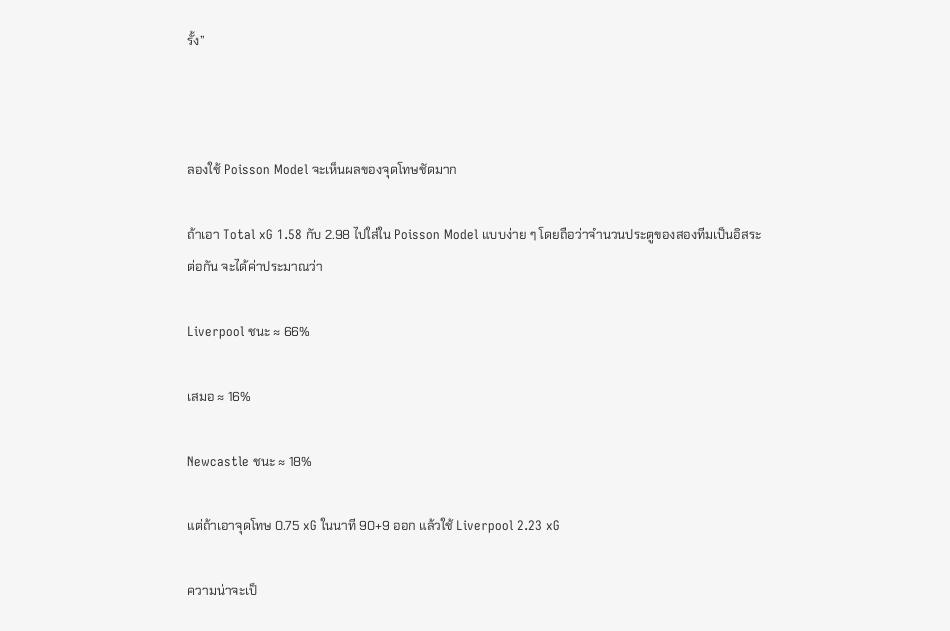รั้ง”



ลองใช้ Poisson Model จะเห็นผลของจุดโทษชัดมาก

ถ้าเอา Total xG 1.58 กับ 2.98 ไปใส่ใน Poisson Model แบบง่าย ๆ โดยถือว่าจำนวนประตูของสองทีมเป็นอิสระต่อกัน จะได้ค่าประมาณว่า

Liverpool ชนะ ≈ 66%

เสมอ ≈ 16%

Newcastle ชนะ ≈ 18%

แต่ถ้าเอาจุดโทษ 0.75 xG ในนาที 90+9 ออก แล้วใช้ Liverpool 2.23 xG

ความน่าจะเป็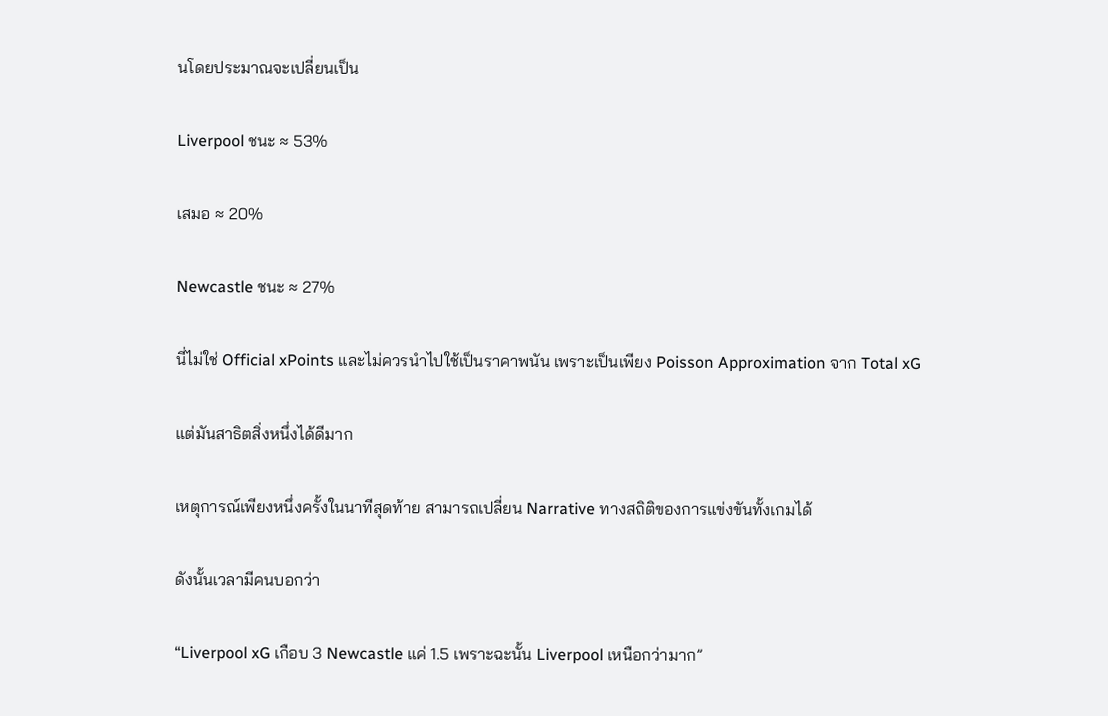นโดยประมาณจะเปลี่ยนเป็น

Liverpool ชนะ ≈ 53%

เสมอ ≈ 20%

Newcastle ชนะ ≈ 27%

นี่ไม่ใช่ Official xPoints และไม่ควรนำไปใช้เป็นราคาพนัน เพราะเป็นเพียง Poisson Approximation จาก Total xG

แต่มันสาธิตสิ่งหนึ่งได้ดีมาก

เหตุการณ์เพียงหนึ่งครั้งในนาทีสุดท้าย สามารถเปลี่ยน Narrative ทางสถิติของการแข่งขันทั้งเกมได้

ดังนั้นเวลามีคนบอกว่า

“Liverpool xG เกือบ 3 Newcastle แค่ 1.5 เพราะฉะนั้น Liverpool เหนือกว่ามาก”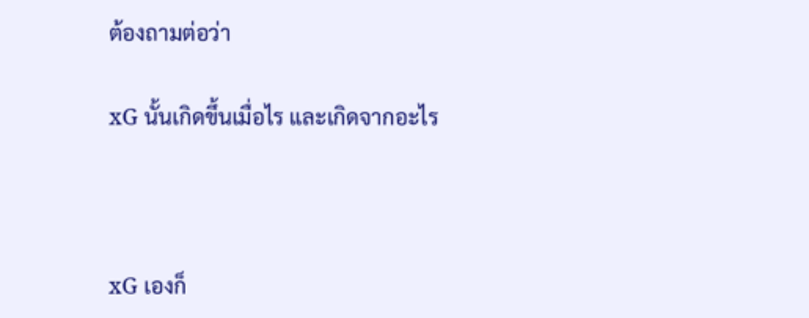ต้องถามต่อว่า

xG นั้นเกิดขึ้นเมื่อไร และเกิดจากอะไร



xG เองก็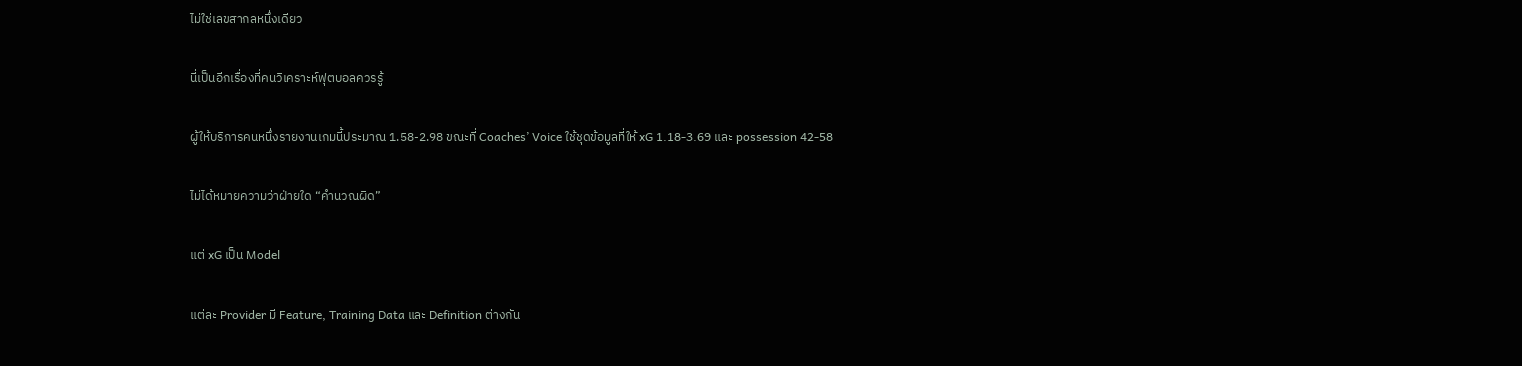ไม่ใช่เลขสากลหนึ่งเดียว

นี่เป็นอีกเรื่องที่คนวิเคราะห์ฟุตบอลควรรู้

ผู้ให้บริการคนหนึ่งรายงานเกมนี้ประมาณ 1.58-2.98 ขณะที่ Coaches’ Voice ใช้ชุดข้อมูลที่ให้ xG 1.18-3.69 และ possession 42-58

ไม่ได้หมายความว่าฝ่ายใด “คำนวณผิด”

แต่ xG เป็น Model

แต่ละ Provider มี Feature, Training Data และ Definition ต่างกัน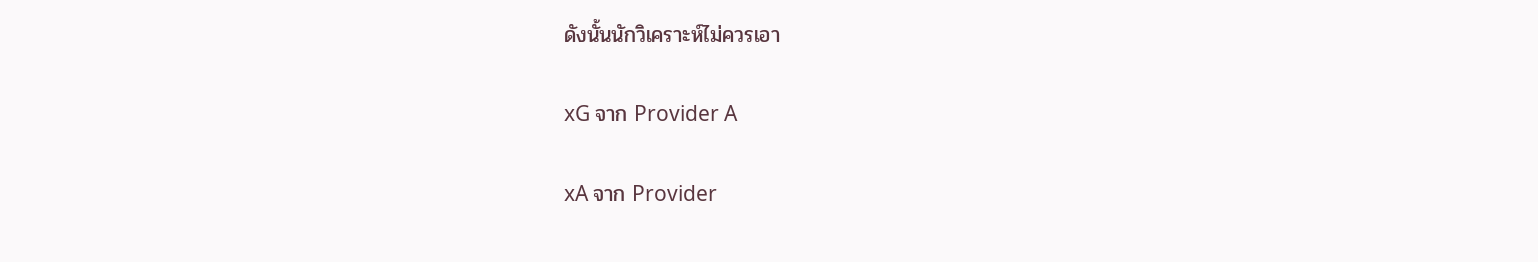ดังนั้นนักวิเคราะห์ไม่ควรเอา

xG จาก Provider A

xA จาก Provider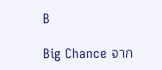B

Big Chance จาก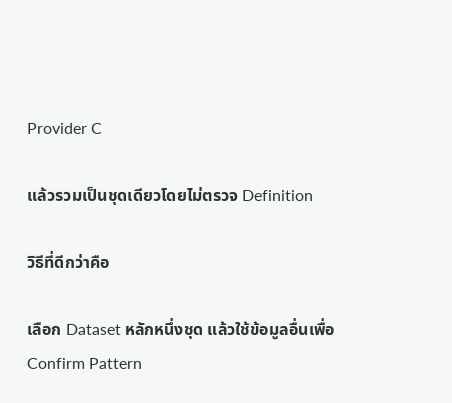Provider C

แล้วรวมเป็นชุดเดียวโดยไม่ตรวจ Definition

วิธีที่ดีกว่าคือ

เลือก Dataset หลักหนึ่งชุด แล้วใช้ข้อมูลอื่นเพื่อ Confirm Pattern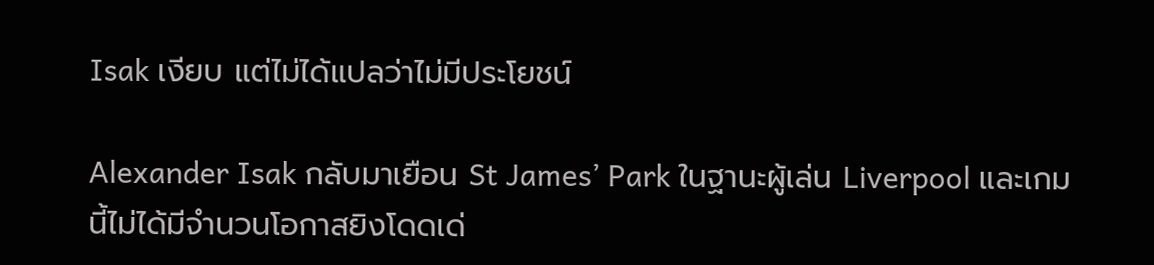Isak เงียบ แต่ไม่ได้แปลว่าไม่มีประโยชน์

Alexander Isak กลับมาเยือน St James’ Park ในฐานะผู้เล่น Liverpool และเกมนี้ไม่ได้มีจำนวนโอกาสยิงโดดเด่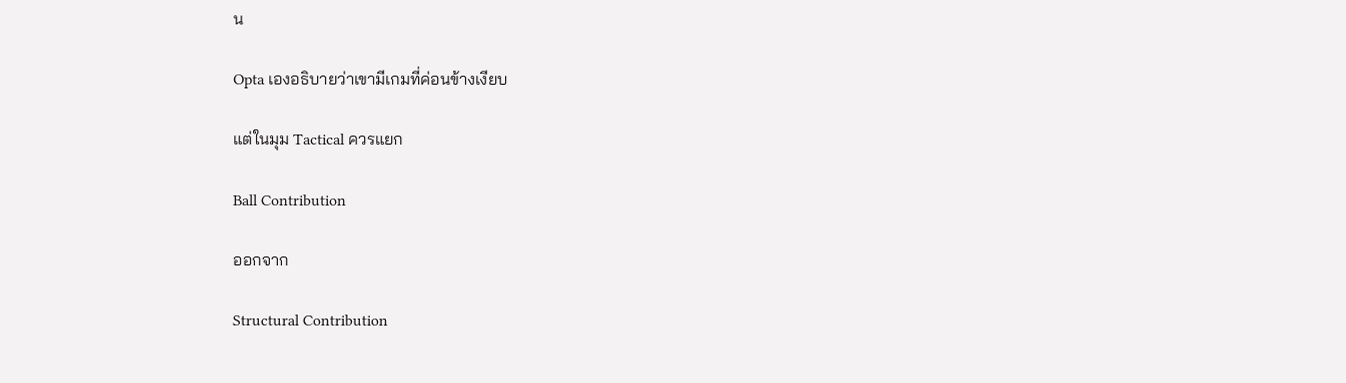น

Opta เองอธิบายว่าเขามีเกมที่ค่อนข้างเงียบ

แต่ในมุม Tactical ควรแยก

Ball Contribution

ออกจาก

Structural Contribution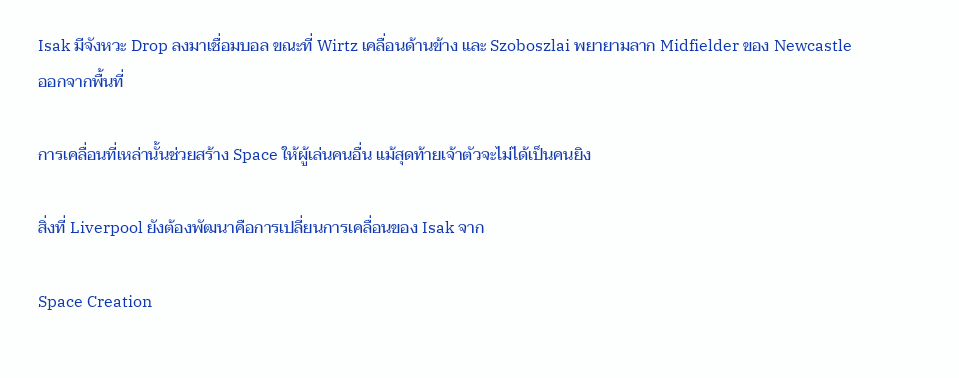Isak มีจังหวะ Drop ลงมาเชื่อมบอล ขณะที่ Wirtz เคลื่อนด้านข้าง และ Szoboszlai พยายามลาก Midfielder ของ Newcastle ออกจากพื้นที่

การเคลื่อนที่เหล่านั้นช่วยสร้าง Space ให้ผู้เล่นคนอื่น แม้สุดท้ายเจ้าตัวจะไม่ได้เป็นคนยิง

สิ่งที่ Liverpool ยังต้องพัฒนาคือการเปลี่ยนการเคลื่อนของ Isak จาก

Space Creation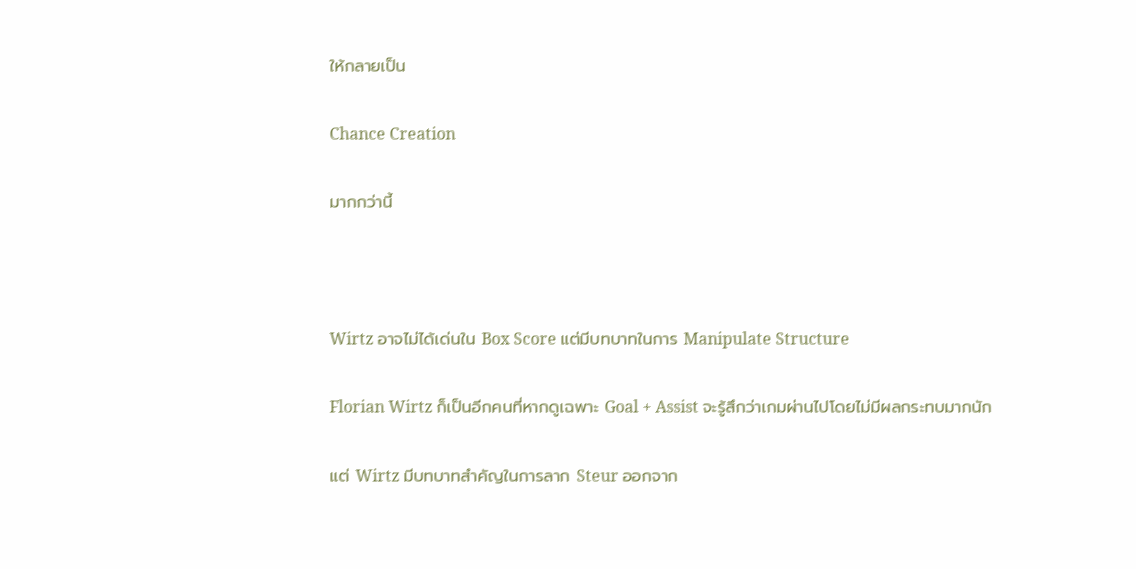ให้กลายเป็น

Chance Creation

มากกว่านี้



Wirtz อาจไม่ได้เด่นใน Box Score แต่มีบทบาทในการ Manipulate Structure

Florian Wirtz ก็เป็นอีกคนที่หากดูเฉพาะ Goal + Assist จะรู้สึกว่าเกมผ่านไปโดยไม่มีผลกระทบมากนัก

แต่ Wirtz มีบทบาทสำคัญในการลาก Steur ออกจาก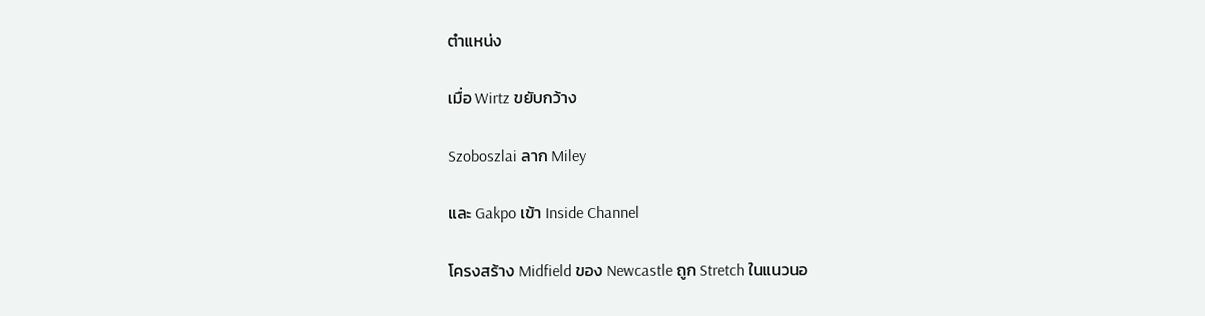ตำแหน่ง

เมื่อ Wirtz ขยับกว้าง

Szoboszlai ลาก Miley

และ Gakpo เข้า Inside Channel

โครงสร้าง Midfield ของ Newcastle ถูก Stretch ในแนวนอ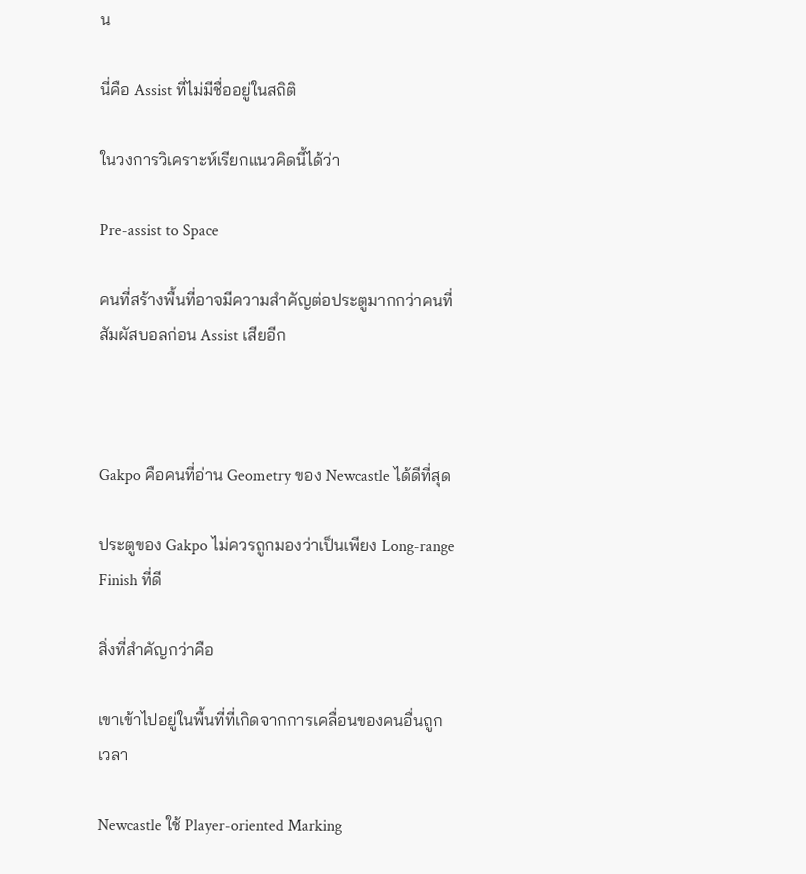น

นี่คือ Assist ที่ไม่มีชื่ออยู่ในสถิติ

ในวงการวิเคราะห์เรียกแนวคิดนี้ได้ว่า

Pre-assist to Space

คนที่สร้างพื้นที่อาจมีความสำคัญต่อประตูมากกว่าคนที่สัมผัสบอลก่อน Assist เสียอีก



Gakpo คือคนที่อ่าน Geometry ของ Newcastle ได้ดีที่สุด

ประตูของ Gakpo ไม่ควรถูกมองว่าเป็นเพียง Long-range Finish ที่ดี

สิ่งที่สำคัญกว่าคือ

เขาเข้าไปอยู่ในพื้นที่ที่เกิดจากการเคลื่อนของคนอื่นถูกเวลา

Newcastle ใช้ Player-oriented Marking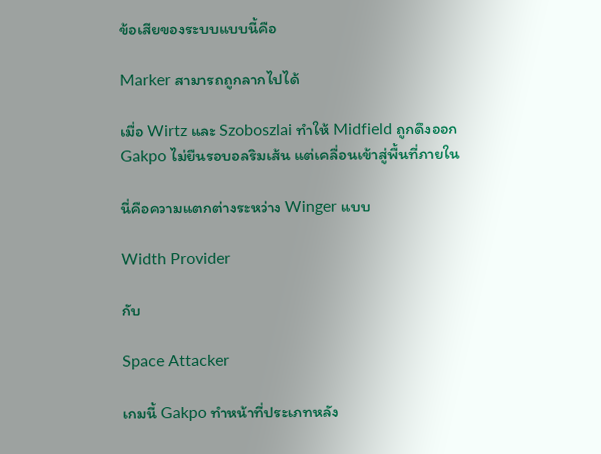ข้อเสียของระบบแบบนี้คือ

Marker สามารถถูกลากไปได้

เมื่อ Wirtz และ Szoboszlai ทำให้ Midfield ถูกดึงออก Gakpo ไม่ยืนรอบอลริมเส้น แต่เคลื่อนเข้าสู่พื้นที่ภายใน

นี่คือความแตกต่างระหว่าง Winger แบบ

Width Provider

กับ

Space Attacker

เกมนี้ Gakpo ทำหน้าที่ประเภทหลัง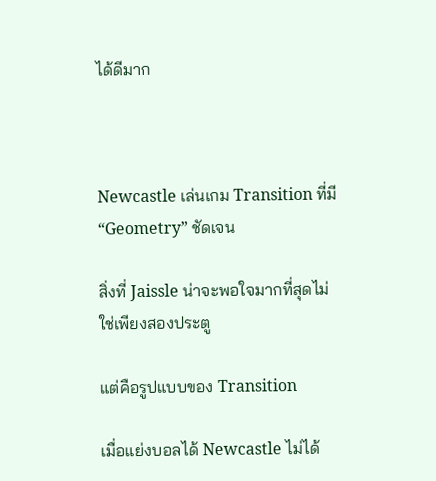ได้ดีมาก



Newcastle เล่นเกม Transition ที่มี “Geometry” ชัดเจน

สิ่งที่ Jaissle น่าจะพอใจมากที่สุดไม่ใช่เพียงสองประตู

แต่คือรูปแบบของ Transition

เมื่อแย่งบอลได้ Newcastle ไม่ได้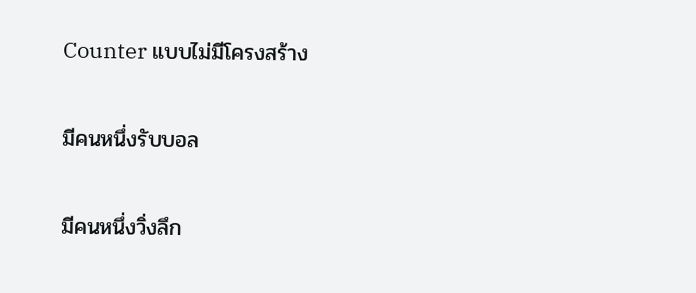Counter แบบไม่มีโครงสร้าง

มีคนหนึ่งรับบอล

มีคนหนึ่งวิ่งลึก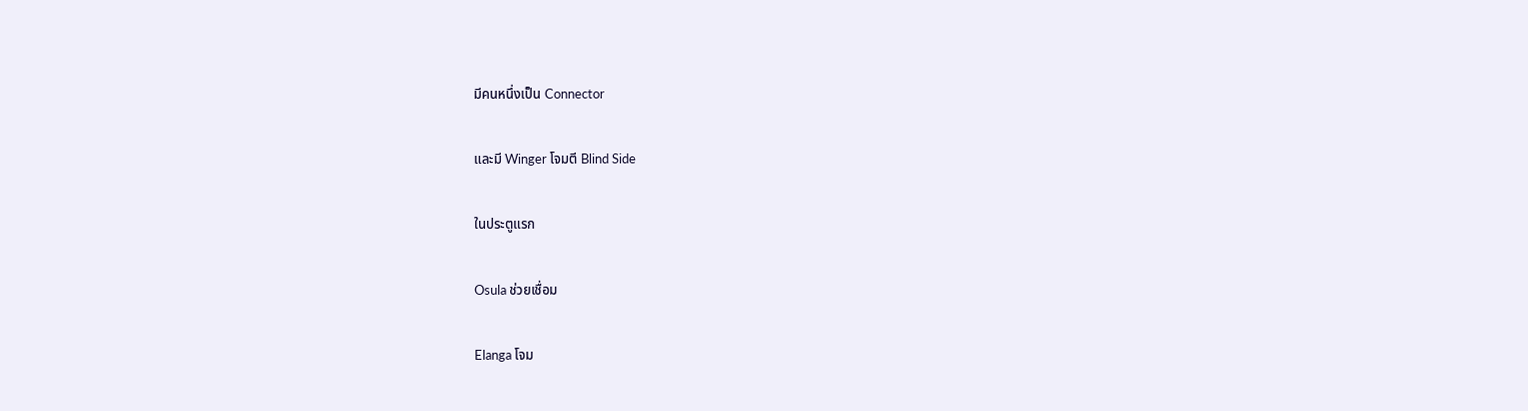มีคนหนึ่งเป็น Connector

และมี Winger โจมตี Blind Side

ในประตูแรก

Osula ช่วยเชื่อม

Elanga โจม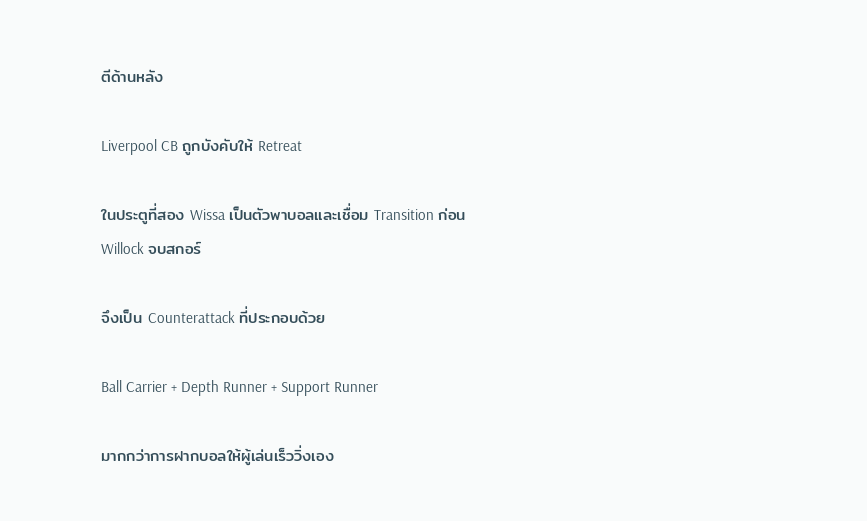ตีด้านหลัง

Liverpool CB ถูกบังคับให้ Retreat

ในประตูที่สอง Wissa เป็นตัวพาบอลและเชื่อม Transition ก่อน Willock จบสกอร์

จึงเป็น Counterattack ที่ประกอบด้วย

Ball Carrier + Depth Runner + Support Runner

มากกว่าการฝากบอลให้ผู้เล่นเร็ววิ่งเอง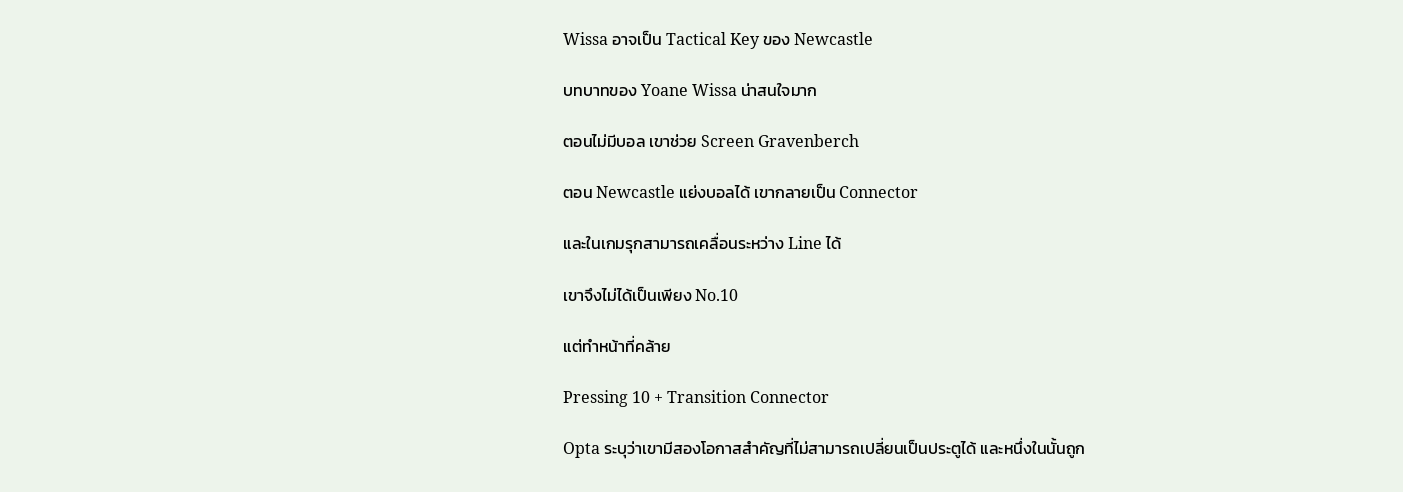Wissa อาจเป็น Tactical Key ของ Newcastle

บทบาทของ Yoane Wissa น่าสนใจมาก

ตอนไม่มีบอล เขาช่วย Screen Gravenberch

ตอน Newcastle แย่งบอลได้ เขากลายเป็น Connector

และในเกมรุกสามารถเคลื่อนระหว่าง Line ได้

เขาจึงไม่ได้เป็นเพียง No.10

แต่ทำหน้าที่คล้าย

Pressing 10 + Transition Connector

Opta ระบุว่าเขามีสองโอกาสสำคัญที่ไม่สามารถเปลี่ยนเป็นประตูได้ และหนึ่งในนั้นถูก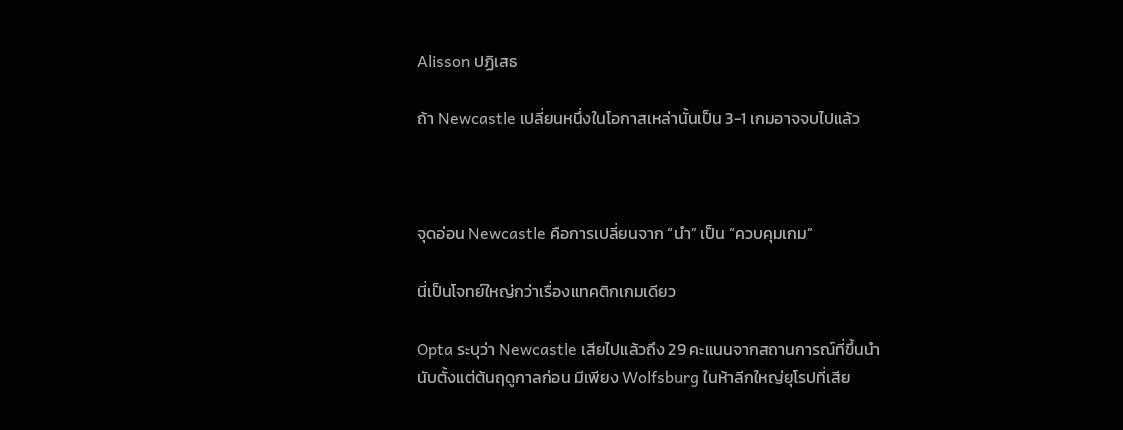Alisson ปฏิเสธ

ถ้า Newcastle เปลี่ยนหนึ่งในโอกาสเหล่านั้นเป็น 3-1 เกมอาจจบไปแล้ว



จุดอ่อน Newcastle คือการเปลี่ยนจาก “นำ” เป็น “ควบคุมเกม”

นี่เป็นโจทย์ใหญ่กว่าเรื่องแทคติกเกมเดียว

Opta ระบุว่า Newcastle เสียไปแล้วถึง 29 คะแนนจากสถานการณ์ที่ขึ้นนำ นับตั้งแต่ต้นฤดูกาลก่อน มีเพียง Wolfsburg ในห้าลีกใหญ่ยุโรปที่เสีย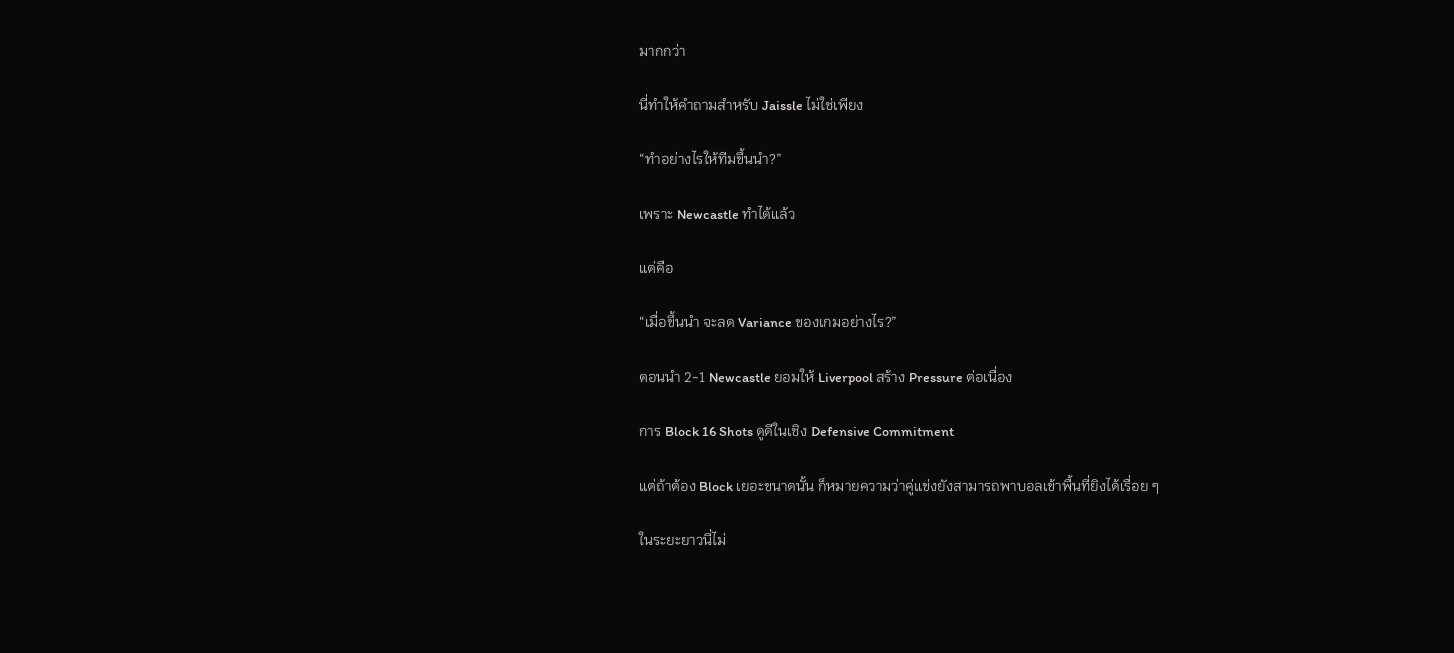มากกว่า

นี่ทำให้คำถามสำหรับ Jaissle ไม่ใช่เพียง

“ทำอย่างไรให้ทีมขึ้นนำ?”

เพราะ Newcastle ทำได้แล้ว

แต่คือ

“เมื่อขึ้นนำ จะลด Variance ของเกมอย่างไร?”

ตอนนำ 2-1 Newcastle ยอมให้ Liverpool สร้าง Pressure ต่อเนื่อง

การ Block 16 Shots ดูดีในเชิง Defensive Commitment

แต่ถ้าต้อง Block เยอะขนาดนั้น ก็หมายความว่าคู่แข่งยังสามารถพาบอลเข้าพื้นที่ยิงได้เรื่อย ๆ

ในระยะยาวนี่ไม่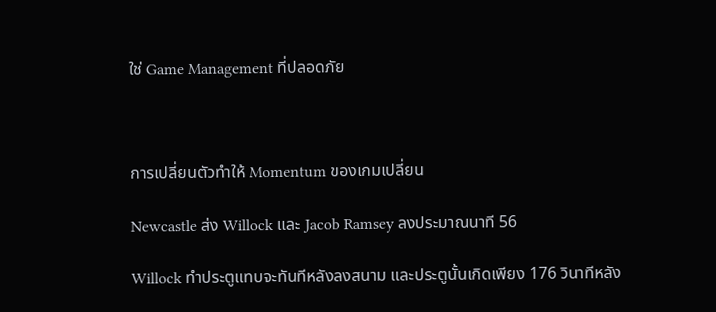ใช่ Game Management ที่ปลอดภัย



การเปลี่ยนตัวทำให้ Momentum ของเกมเปลี่ยน

Newcastle ส่ง Willock และ Jacob Ramsey ลงประมาณนาที 56

Willock ทำประตูแทบจะทันทีหลังลงสนาม และประตูนั้นเกิดเพียง 176 วินาทีหลัง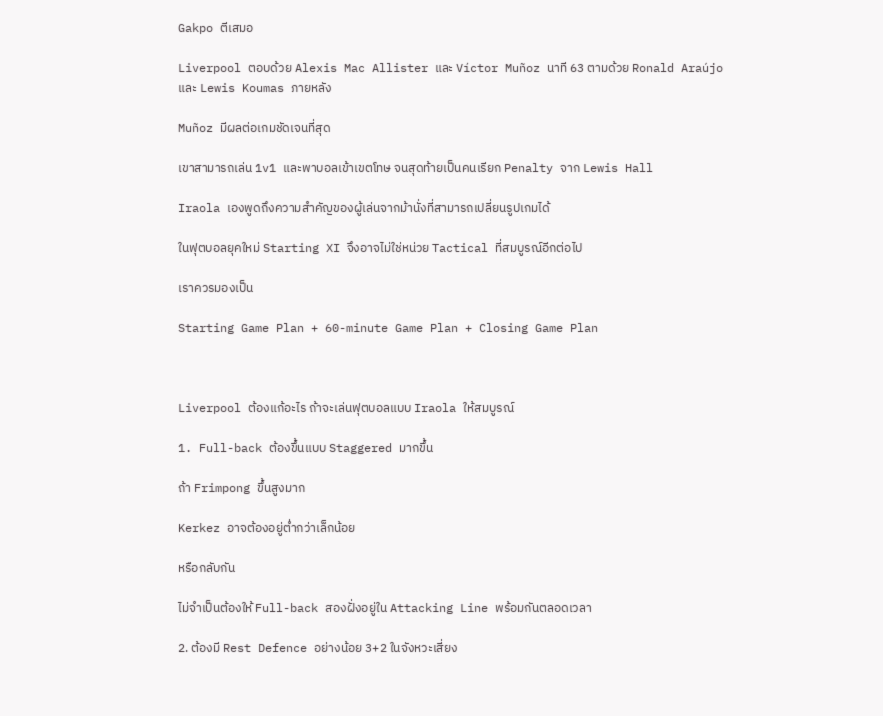Gakpo ตีเสมอ

Liverpool ตอบด้วย Alexis Mac Allister และ Víctor Muñoz นาที 63 ตามด้วย Ronald Araújo และ Lewis Koumas ภายหลัง

Muñoz มีผลต่อเกมชัดเจนที่สุด

เขาสามารถเล่น 1v1 และพาบอลเข้าเขตโทษ จนสุดท้ายเป็นคนเรียก Penalty จาก Lewis Hall

Iraola เองพูดถึงความสำคัญของผู้เล่นจากม้านั่งที่สามารถเปลี่ยนรูปเกมได้

ในฟุตบอลยุคใหม่ Starting XI จึงอาจไม่ใช่หน่วย Tactical ที่สมบูรณ์อีกต่อไป

เราควรมองเป็น

Starting Game Plan + 60-minute Game Plan + Closing Game Plan



Liverpool ต้องแก้อะไร ถ้าจะเล่นฟุตบอลแบบ Iraola ให้สมบูรณ์

1. Full-back ต้องขึ้นแบบ Staggered มากขึ้น

ถ้า Frimpong ขึ้นสูงมาก

Kerkez อาจต้องอยู่ต่ำกว่าเล็กน้อย

หรือกลับกัน

ไม่จำเป็นต้องให้ Full-back สองฝั่งอยู่ใน Attacking Line พร้อมกันตลอดเวลา

2. ต้องมี Rest Defence อย่างน้อย 3+2 ในจังหวะเสี่ยง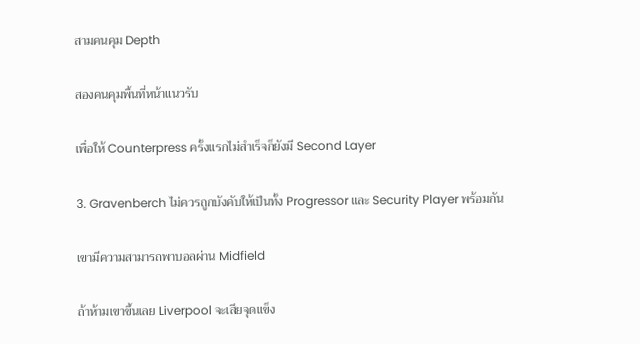สามคนคุม Depth

สองคนคุมพื้นที่หน้าแนวรับ

เพื่อให้ Counterpress ครั้งแรกไม่สำเร็จก็ยังมี Second Layer

3. Gravenberch ไม่ควรถูกบังคับให้เป็นทั้ง Progressor และ Security Player พร้อมกัน

เขามีความสามารถพาบอลผ่าน Midfield

ถ้าห้ามเขาขึ้นเลย Liverpool จะเสียจุดแข็ง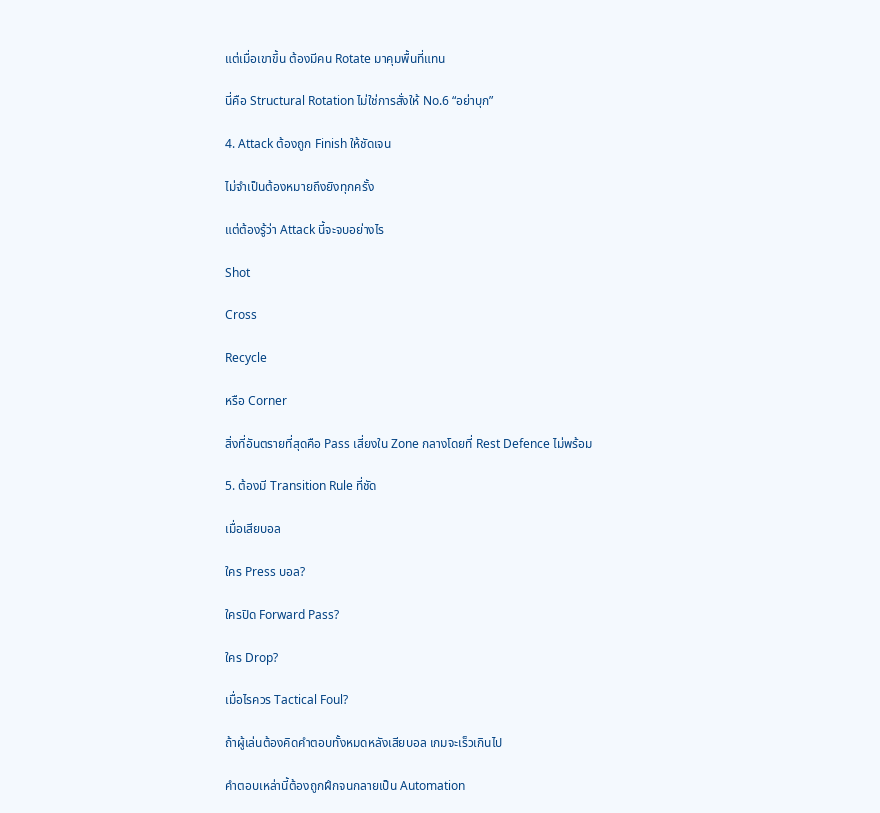แต่เมื่อเขาขึ้น ต้องมีคน Rotate มาคุมพื้นที่แทน

นี่คือ Structural Rotation ไม่ใช่การสั่งให้ No.6 “อย่าบุก”

4. Attack ต้องถูก Finish ให้ชัดเจน

ไม่จำเป็นต้องหมายถึงยิงทุกครั้ง

แต่ต้องรู้ว่า Attack นี้จะจบอย่างไร

Shot

Cross

Recycle

หรือ Corner

สิ่งที่อันตรายที่สุดคือ Pass เสี่ยงใน Zone กลางโดยที่ Rest Defence ไม่พร้อม

5. ต้องมี Transition Rule ที่ชัด

เมื่อเสียบอล

ใคร Press บอล?

ใครปิด Forward Pass?

ใคร Drop?

เมื่อไรควร Tactical Foul?

ถ้าผู้เล่นต้องคิดคำตอบทั้งหมดหลังเสียบอล เกมจะเร็วเกินไป

คำตอบเหล่านี้ต้องถูกฝึกจนกลายเป็น Automation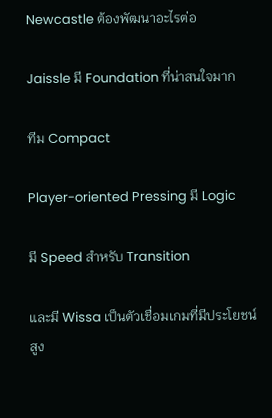Newcastle ต้องพัฒนาอะไรต่อ

Jaissle มี Foundation ที่น่าสนใจมาก

ทีม Compact

Player-oriented Pressing มี Logic

มี Speed สำหรับ Transition

และมี Wissa เป็นตัวเชื่อมเกมที่มีประโยชน์สูง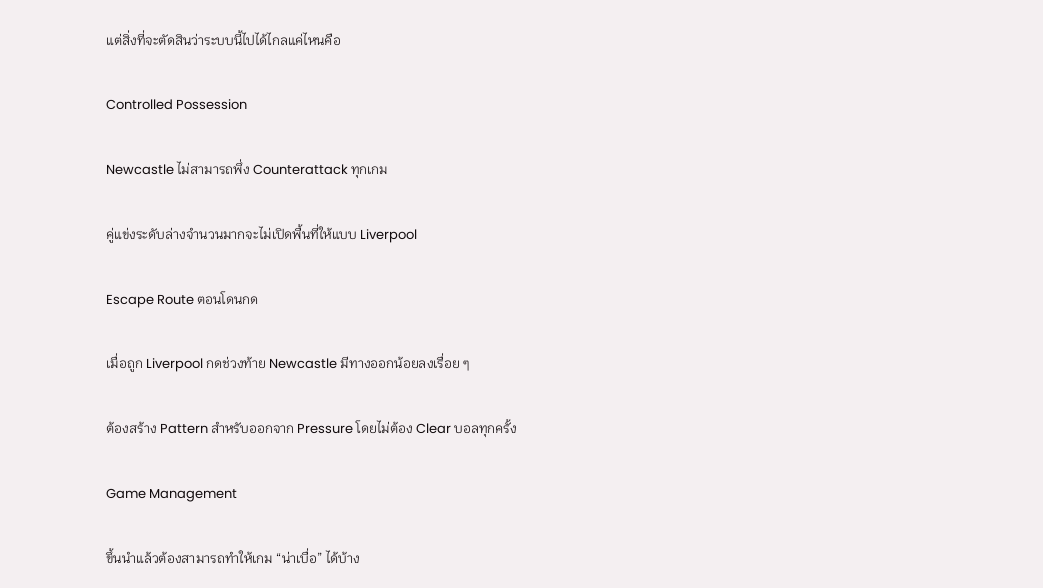แต่สิ่งที่จะตัดสินว่าระบบนี้ไปได้ไกลแค่ไหนคือ

Controlled Possession

Newcastle ไม่สามารถพึ่ง Counterattack ทุกเกม

คู่แข่งระดับล่างจำนวนมากจะไม่เปิดพื้นที่ให้แบบ Liverpool

Escape Route ตอนโดนกด

เมื่อถูก Liverpool กดช่วงท้าย Newcastle มีทางออกน้อยลงเรื่อย ๆ

ต้องสร้าง Pattern สำหรับออกจาก Pressure โดยไม่ต้อง Clear บอลทุกครั้ง

Game Management

ขึ้นนำแล้วต้องสามารถทำให้เกม “น่าเบื่อ” ได้บ้าง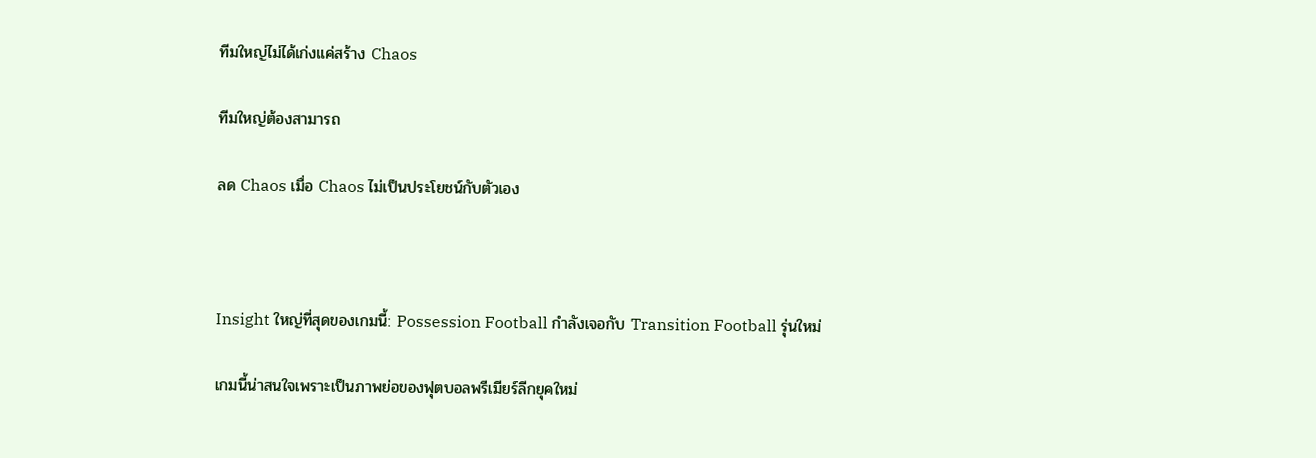ทีมใหญ่ไม่ได้เก่งแค่สร้าง Chaos

ทีมใหญ่ต้องสามารถ

ลด Chaos เมื่อ Chaos ไม่เป็นประโยชน์กับตัวเอง



Insight ใหญ่ที่สุดของเกมนี้: Possession Football กำลังเจอกับ Transition Football รุ่นใหม่

เกมนี้น่าสนใจเพราะเป็นภาพย่อของฟุตบอลพรีเมียร์ลีกยุคใหม่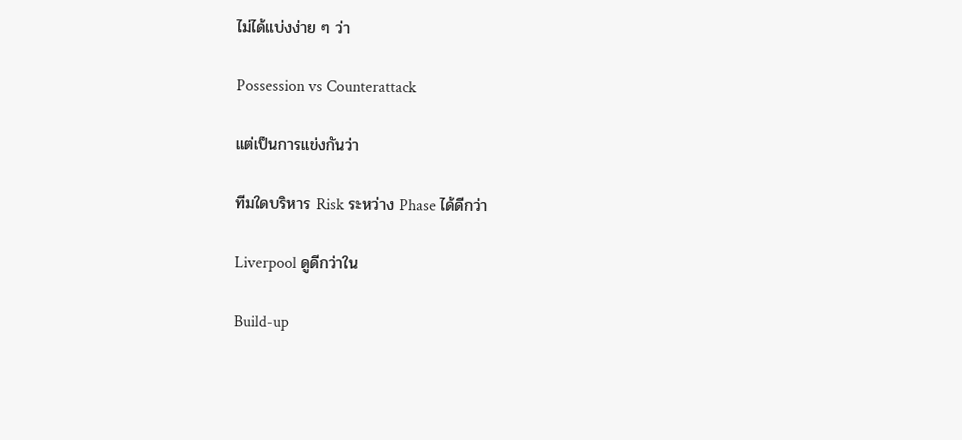ไม่ได้แบ่งง่าย ๆ ว่า

Possession vs Counterattack

แต่เป็นการแข่งกันว่า

ทีมใดบริหาร Risk ระหว่าง Phase ได้ดีกว่า

Liverpool ดูดีกว่าใน

Build-up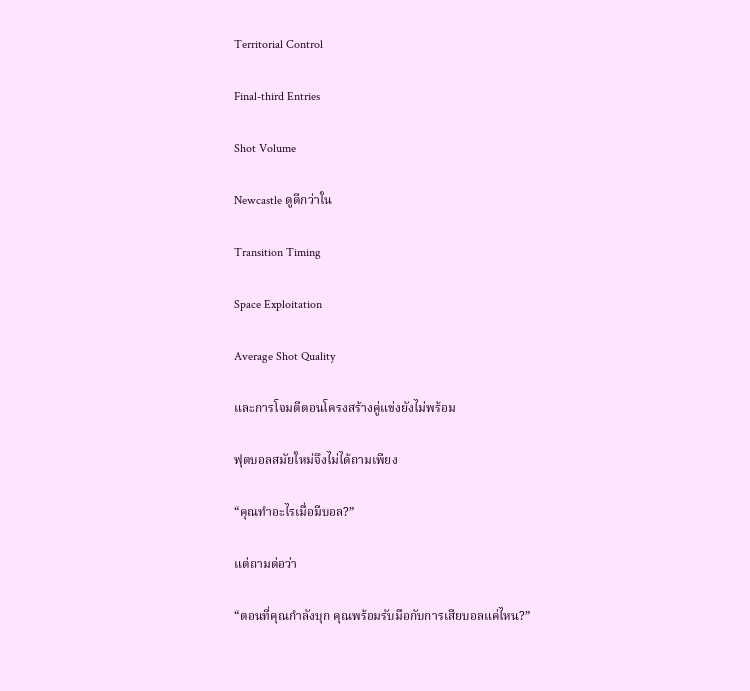Territorial Control

Final-third Entries

Shot Volume

Newcastle ดูดีกว่าใน

Transition Timing

Space Exploitation

Average Shot Quality

และการโจมตีตอนโครงสร้างคู่แข่งยังไม่พร้อม

ฟุตบอลสมัยใหม่จึงไม่ได้ถามเพียง

“คุณทำอะไรเมื่อมีบอล?”

แต่ถามต่อว่า

“ตอนที่คุณกำลังบุก คุณพร้อมรับมือกับการเสียบอลแค่ไหน?”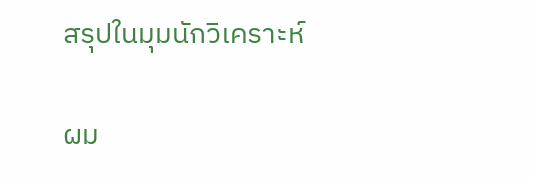สรุปในมุมนักวิเคราะห์

ผม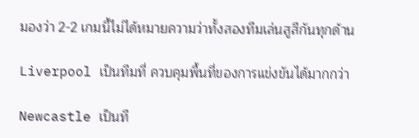มองว่า 2-2 เกมนี้ไม่ได้หมายความว่าทั้งสองทีมเล่นสูสีกันทุกด้าน

Liverpool เป็นทีมที่ ควบคุมพื้นที่ของการแข่งขันได้มากกว่า

Newcastle เป็นที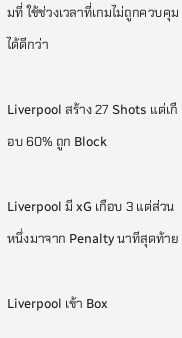มที่ ใช้ช่วงเวลาที่เกมไม่ถูกควบคุมได้ดีกว่า

Liverpool สร้าง 27 Shots แต่เกือบ 60% ถูก Block

Liverpool มี xG เกือบ 3 แต่ส่วนหนึ่งมาจาก Penalty นาทีสุดท้าย

Liverpool เข้า Box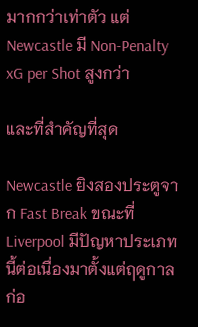มากกว่าเท่าตัว แต่ Newcastle มี Non-Penalty xG per Shot สูงกว่า

และที่สำคัญที่สุด

Newcastle ยิงสองประตูจาก Fast Break ขณะที่ Liverpool มีปัญหาประเภทนี้ต่อเนื่องมาตั้งแต่ฤดูกาลก่อ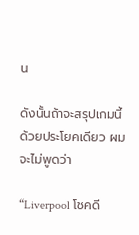น

ดังนั้นถ้าจะสรุปเกมนี้ด้วยประโยคเดียว ผมจะไม่พูดว่า

“Liverpool โชคดี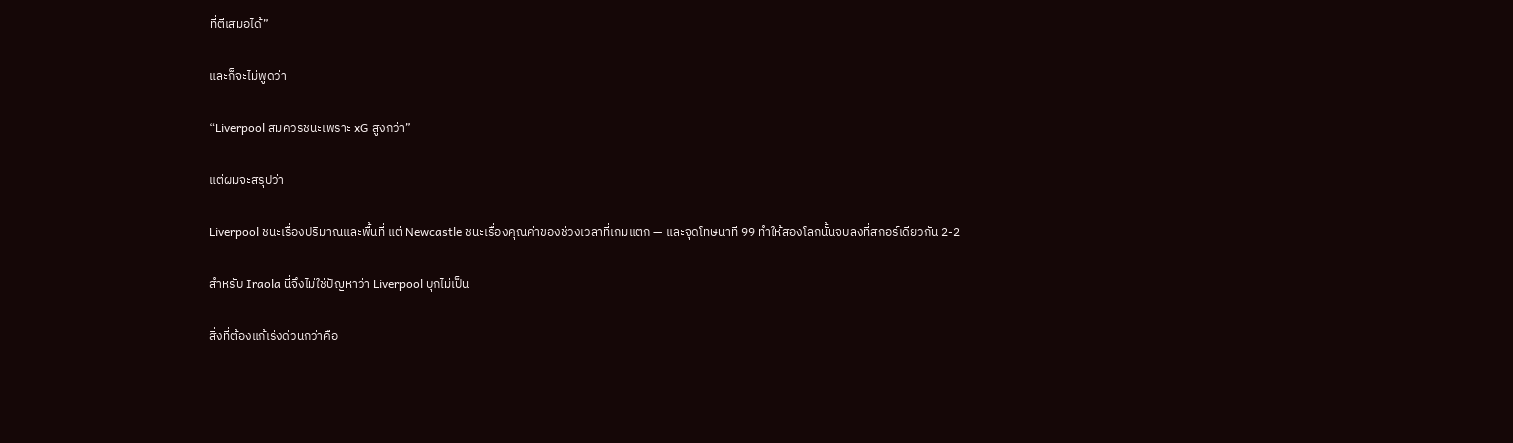ที่ตีเสมอได้”

และก็จะไม่พูดว่า

“Liverpool สมควรชนะเพราะ xG สูงกว่า”

แต่ผมจะสรุปว่า

Liverpool ชนะเรื่องปริมาณและพื้นที่ แต่ Newcastle ชนะเรื่องคุณค่าของช่วงเวลาที่เกมแตก — และจุดโทษนาที 99 ทำให้สองโลกนั้นจบลงที่สกอร์เดียวกัน 2-2

สำหรับ Iraola นี่จึงไม่ใช่ปัญหาว่า Liverpool บุกไม่เป็น

สิ่งที่ต้องแก้เร่งด่วนกว่าคือ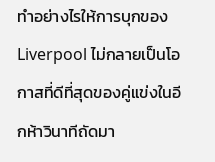ทำอย่างไรให้การบุกของ Liverpool ไม่กลายเป็นโอกาสที่ดีที่สุดของคู่แข่งในอีกห้าวินาทีถัดมา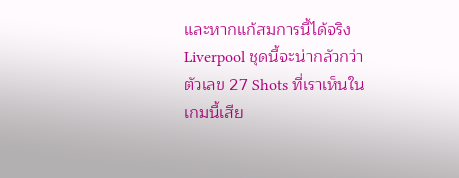และหากแก้สมการนี้ได้จริง Liverpool ชุดนี้จะน่ากลัวกว่าตัวเลข 27 Shots ที่เราเห็นในเกมนี้เสีย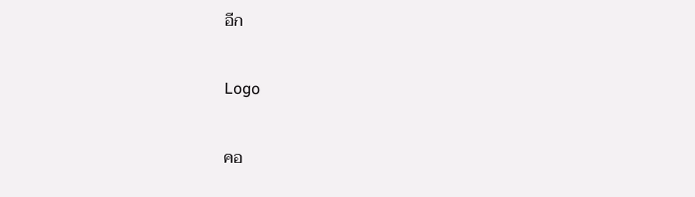อีก

Logo

คอ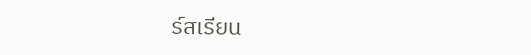ร์สเรียน